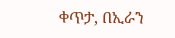ቀጥታ, በኢራን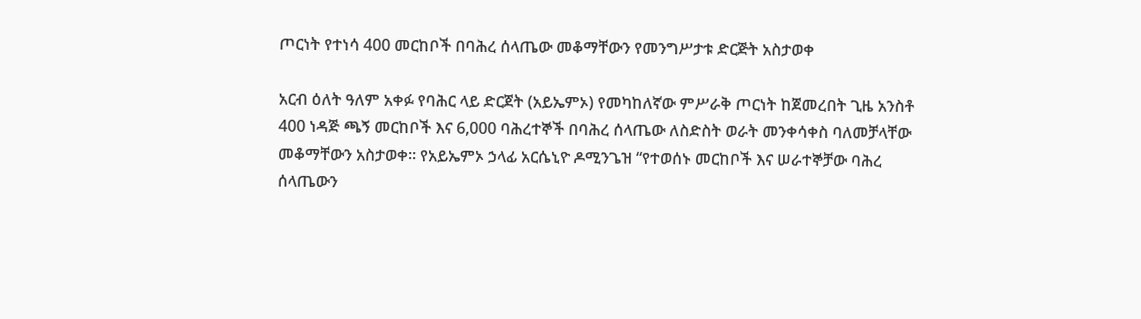ጦርነት የተነሳ 400 መርከቦች በባሕረ ሰላጤው መቆማቸውን የመንግሥታቱ ድርጅት አስታወቀ

አርብ ዕለት ዓለም አቀፉ የባሕር ላይ ድርጀት (አይኤምኦ) የመካከለኛው ምሥራቅ ጦርነት ከጀመረበት ጊዜ አንስቶ 400 ነዳጅ ጫኝ መርከቦች እና 6,000 ባሕረተኞች በባሕረ ሰላጤው ለስድስት ወራት መንቀሳቀስ ባለመቻላቸው መቆማቸውን አስታወቀ። የአይኤምኦ ኃላፊ አርሴኒዮ ዶሚንጌዝ “የተወሰኑ መርከቦች እና ሠራተኞቻው ባሕረ ሰላጤውን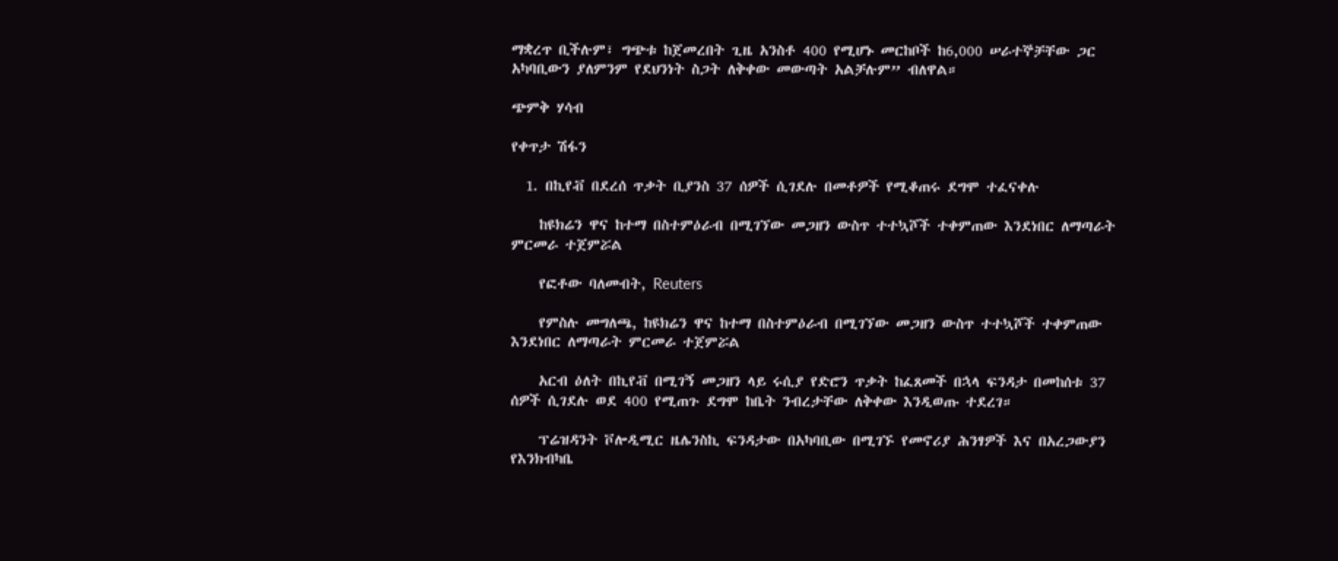ማቋረጥ ቢችሉም፣ ግጭቱ ከጀመረበት ጊዜ አንስቶ 400 የሚሆኑ መርከቦች ከ6,000 ሠራተኞቻቸው ጋር አካባቢውን ያለምንም የደህንነት ስጋት ለቅቀው መውጣት አልቻሉም” ብለዋል።

ጭምቅ ሃሳብ

የቀጥታ ሽፋን

  1. በኪየቭ በደረሰ ጥቃት ቢያንስ 37 ሰዎች ሲገደሉ በመቶዎች የሚቆጠሩ ደግሞ ተፈናቀሉ

    ከዩክሬን ዋና ከተማ በስተምዕራብ በሚገኘው መጋዘን ውስጥ ተተኳሾች ተቀምጠው እንደነበር ለማጣራት ምርመራ ተጀምሯል

    የፎቶው ባለመብት, Reuters

    የምስሉ መግለጫ, ከዩክሬን ዋና ከተማ በስተምዕራብ በሚገኘው መጋዘን ውስጥ ተተኳሾች ተቀምጠው እንደነበር ለማጣራት ምርመራ ተጀምሯል

    አርብ ዕለት በኪየቭ በሚገኝ መጋዘን ላይ ሩሲያ የድሮን ጥቃት ከፈጸመች በኋላ ፍንዳታ በመከሰቱ 37 ሰዎች ሲገደሉ ወደ 400 የሚጠጉ ደግሞ ከቤት ንብረታቸው ለቅቀው እንዲወጡ ተደረገ።

    ፕሬዝዳንት ቮሎዲሚር ዜሌንስኪ ፍንዳታው በአካባቢው በሚገኙ የመኖሪያ ሕንፃዎች እና በአረጋውያን የእንክብካቤ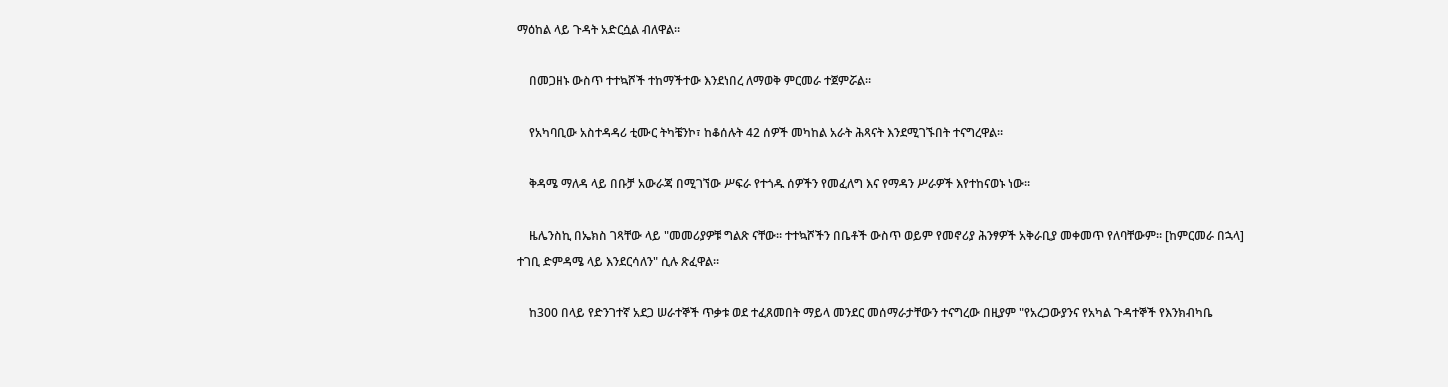ማዕከል ላይ ጉዳት አድርሷል ብለዋል።

    በመጋዘኑ ውስጥ ተተኳሾች ተከማችተው እንደነበረ ለማወቅ ምርመራ ተጀምሯል።

    የአካባቢው አስተዳዳሪ ቲሙር ትካቼንኮ፣ ከቆሰሉት 42 ሰዎች መካከል አራት ሕጻናት እንደሚገኙበት ተናግረዋል።

    ቅዳሜ ማለዳ ላይ በቡቻ አውራጃ በሚገኘው ሥፍራ የተጎዱ ሰዎችን የመፈለግ እና የማዳን ሥራዎች እየተከናወኑ ነው።

    ዜሌንስኪ በኤክስ ገጻቸው ላይ "መመሪያዎቹ ግልጽ ናቸው። ተተኳሾችን በቤቶች ውስጥ ወይም የመኖሪያ ሕንፃዎች አቅራቢያ መቀመጥ የለባቸውም። [ከምርመራ በኋላ] ተገቢ ድምዳሜ ላይ እንደርሳለን" ሲሉ ጽፈዋል።

    ከ300 በላይ የድንገተኛ አደጋ ሠራተኞች ጥቃቱ ወደ ተፈጸመበት ማይላ መንደር መሰማራታቸውን ተናግረው በዚያም "የአረጋውያንና የአካል ጉዳተኞች የእንክብካቤ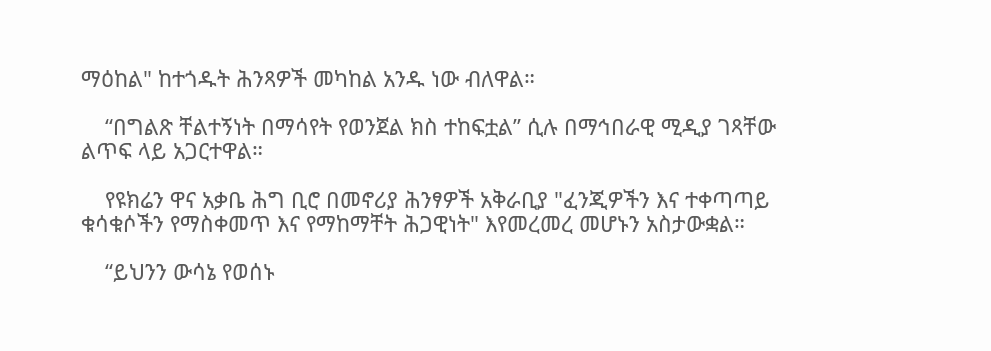ማዕከል" ከተጎዱት ሕንጻዎች መካከል አንዱ ነው ብለዋል።

    “በግልጽ ቸልተኝነት በማሳየት የወንጀል ክስ ተከፍቷል” ሲሉ በማኅበራዊ ሚዲያ ገጻቸው ልጥፍ ላይ አጋርተዋል።

    የዩክሬን ዋና አቃቤ ሕግ ቢሮ በመኖሪያ ሕንፃዎች አቅራቢያ "ፈንጂዎችን እና ተቀጣጣይ ቁሳቁሶችን የማስቀመጥ እና የማከማቸት ሕጋዊነት" እየመረመረ መሆኑን አስታውቋል።

    “ይህንን ውሳኔ የወሰኑ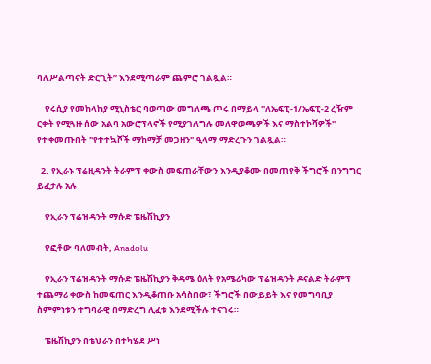ባለሥልጣናት ድርጊት” እንደሚጣራም ጨምሮ ገልጿል።

    የሩሲያ የመከላከያ ሚኒስቴር ባወጣው መግለጫ ጦሩ በማይላ "ለኤፍፒ-1/ኤፍፒ-2 ረዥም ርቀት የሚጓዙ ሰው አልባ አውሮፕላኖች የሚያገለግሉ መለዋወጫዎች እና ማስተኮሻዎች" የተቀመጡበት "የተተኳሾች ማከማቻ መጋዘን" ዒላማ ማድረጉን ገልጿል።

  2. የኢራኑ ፕሬዚዳንት ትራምፕ ቀውስ መፍጠራቸውን እንዲያቆሙ በመጠየቅ ችግሮች በንግግር ይፈታሉ አሉ

    የኢራን ፕሬዝዳንት ማሱድ ፔዜሽኪያን

    የፎቶው ባለመብት, Anadolu

    የኢራን ፕሬዝዳንት ማሱድ ፔዜሽኪያን ቅዳሜ ዕለት የአሜሪካው ፕሬዝዳንት ዶናልድ ትራምፕ ተጨማሪ ቀውስ ከመፍጠር እንዲቆጠቡ አሳስበው፣ ችግሮች በውይይት እና የመግባቢያ ስምምነቱን ተግባራዊ በማድረግ ሊፈቱ እንደሚችሉ ተናገሩ።

    ፔዜሽኪያን በቴህራን በተካሄደ ሥነ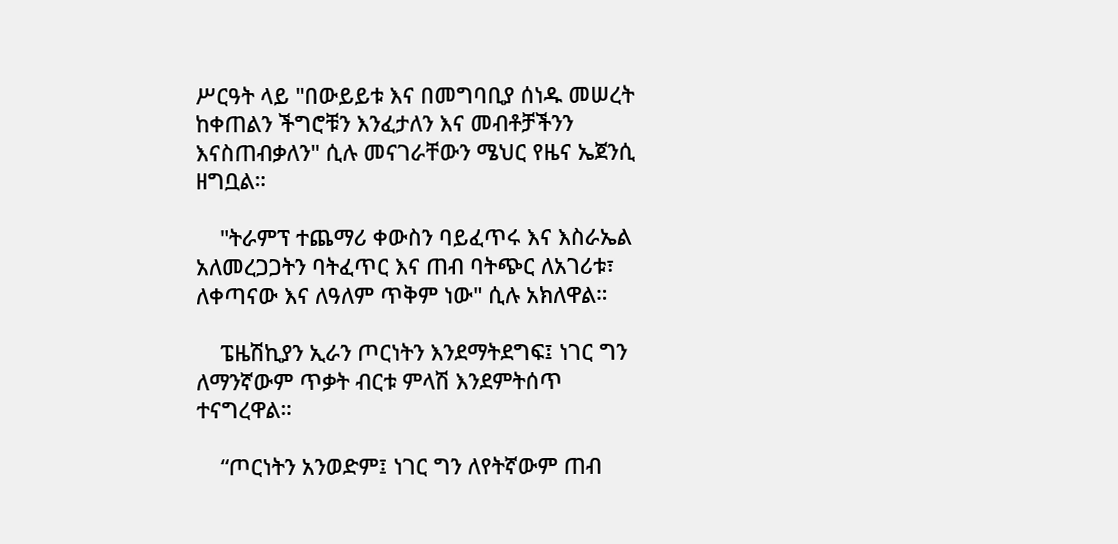ሥርዓት ላይ "በውይይቱ እና በመግባቢያ ሰነዱ መሠረት ከቀጠልን ችግሮቹን እንፈታለን እና መብቶቻችንን እናስጠብቃለን" ሲሉ መናገራቸውን ሜህር የዜና ኤጀንሲ ዘግቧል።

    "ትራምፕ ተጨማሪ ቀውስን ባይፈጥሩ እና እስራኤል አለመረጋጋትን ባትፈጥር እና ጠብ ባትጭር ለአገሪቱ፣ ለቀጣናው እና ለዓለም ጥቅም ነው" ሲሉ አክለዋል።

    ፔዜሽኪያን ኢራን ጦርነትን እንደማትደግፍ፤ ነገር ግን ለማንኛውም ጥቃት ብርቱ ምላሽ እንደምትሰጥ ተናግረዋል።

    “ጦርነትን አንወድም፤ ነገር ግን ለየትኛውም ጠብ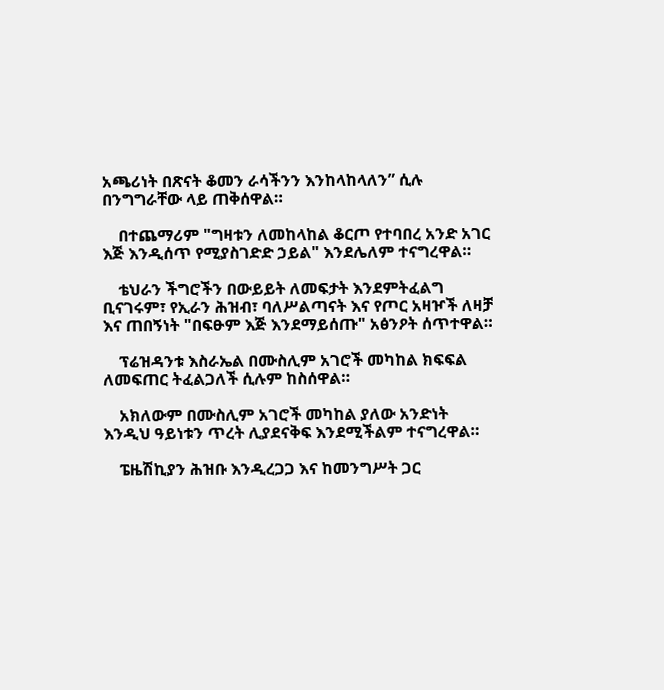አጫሪነት በጽናት ቆመን ራሳችንን እንከላከላለን” ሲሉ በንግግራቸው ላይ ጠቅሰዋል።

    በተጨማሪም "ግዛቱን ለመከላከል ቆርጦ የተባበረ አንድ አገር እጅ እንዲሰጥ የሚያስገድድ ኃይል" እንደሌለም ተናግረዋል።

    ቴህራን ችግሮችን በውይይት ለመፍታት እንደምትፈልግ ቢናገሩም፣ የኢራን ሕዝብ፣ ባለሥልጣናት እና የጦር አዛዦች ለዛቻ እና ጠበኝነት "በፍፁም እጅ እንደማይሰጡ" አፅንዖት ሰጥተዋል።

    ፕሬዝዳንቱ እስራኤል በሙስሊም አገሮች መካከል ክፍፍል ለመፍጠር ትፈልጋለች ሲሉም ከስሰዋል።

    አክለውም በሙስሊም አገሮች መካከል ያለው አንድነት እንዲህ ዓይነቱን ጥረት ሊያደናቅፍ እንደሚችልም ተናግረዋል።

    ፔዜሽኪያን ሕዝቡ እንዲረጋጋ እና ከመንግሥት ጋር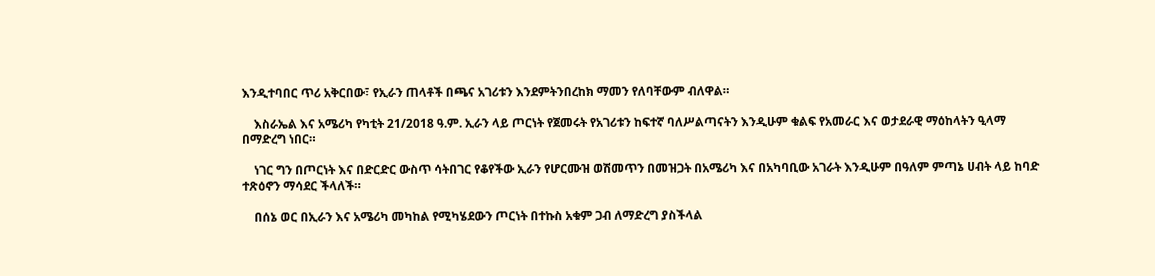እንዲተባበር ጥሪ አቅርበው፣ የኢራን ጠላቶች በጫና አገሪቱን እንደምትንበረከክ ማመን የለባቸውም ብለዋል።

    እስራኤል እና አሜሪካ የካቲት 21/2018 ዓ.ም. ኢራን ላይ ጦርነት የጀመሩት የአገሪቱን ከፍተኛ ባለሥልጣናትን እንዲሁም ቁልፍ የአመራር እና ወታደራዊ ማዕከላትን ዒላማ በማድረግ ነበር።

    ነገር ግን በጦርነት እና በድርድር ውስጥ ሳትበገር የቆየችው ኢራን የሆርሙዝ ወሽመጥን በመዝጋት በአሜሪካ እና በአካባቢው አገራት እንዲሁም በዓለም ምጣኔ ሀብት ላይ ከባድ ተጽዕኖን ማሳደር ችላለች።

    በሰኔ ወር በኢራን እና አሜሪካ መካከል የሚካሄደውን ጦርነት በተኩስ አቁም ጋብ ለማድረግ ያስችላል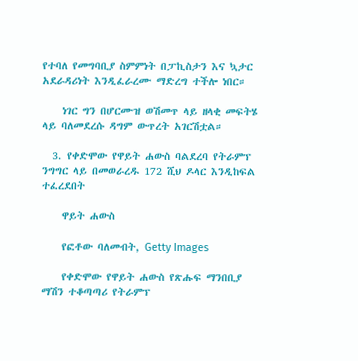የተባለ የመግባቢያ ስምምነት በፓኪስታን እና ኳታር አደራዳሪነት እንዲፈራረሙ ማድረግ ተችሎ ነበር።

    ነገር ግን በሆርሙዝ ወሽመጥ ላይ ዘላቂ መፍትሄ ላይ ባለመደረሱ ዳግም ውጥረት አገርሽቷል።

  3. የቀድሞው የዋይት ሐውስ ባልደረባ የትራምፕ ንግግር ላይ በመወራረዱ 172 ሺህ ዶላር እንዲከፍል ተፈረደበት

    ዋይት ሐውስ

    የፎቶው ባለመብት, Getty Images

    የቀድሞው የዋይት ሐውስ የጽሑፍ ማንበቢያ ማሽን ተቆጣጣሪ የትራምፕ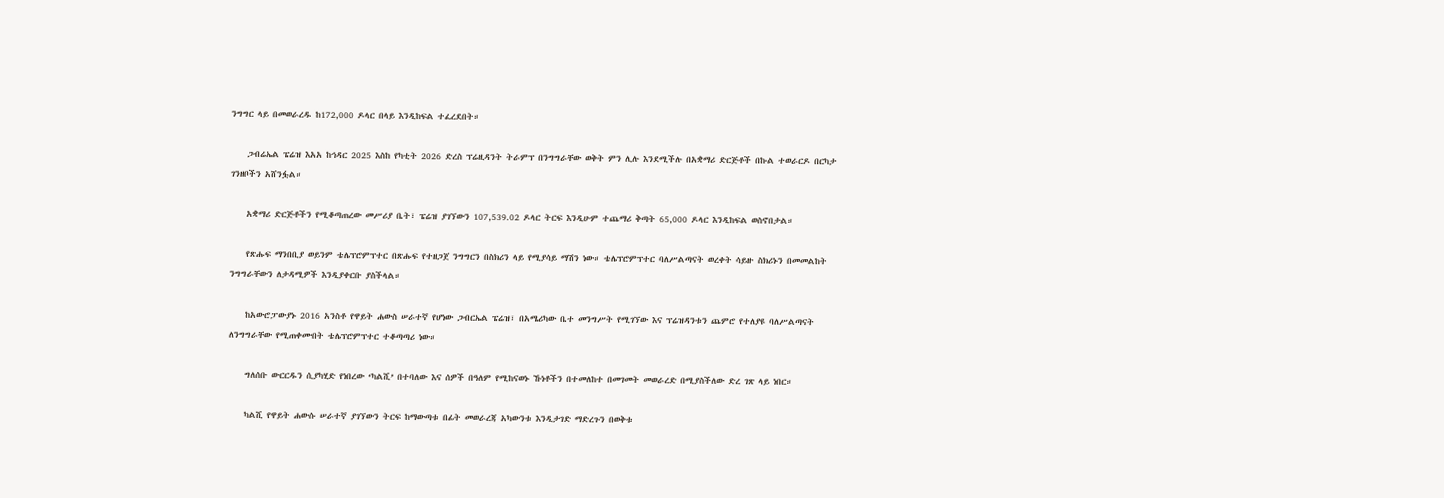ንግግር ላይ በመወራረዱ ከ172,000 ዶላር በላይ እንዲከፍል ተፈረደበት።

    ጋብሬኤል ፔሬዝ እአአ ከኅዳር 2025 እስከ የካቲት 2026 ድረስ ፕሬዚዳንት ትራምፕ በንግግራቸው ወቅት ምን ሊሉ እንደሚችሉ በአቋማሪ ድርጅቶች በኩል ተወራርዶ በርካታ ገንዘቦችን አሸንፏል።

    አቋማሪ ድርጅቶችን የሚቆጣጠረው መሥሪያ ቤት፣ ፔሬዝ ያገኘውን 107,539.02 ዶላር ትርፍ እንዲሁም ተጨማሪ ቅጣት 65,000 ዶላር እንዲከፍል ወስኖበታል።

    የጽሑፍ ማንበቢያ ወይንም ቴሌፕሮምፕተር በጽሑፍ የተዘጋጀ ንግግርን በስክሪን ላይ የሚያሳይ ማሽን ነው። ቴሌፕሮምፕተር ባለሥልጣናት ወረቀት ሳይዙ ስክሪኑን በመመልከት ንግግራቸውን ለታዳሚዎች እንዲያቀርቡ ያስችላል።

    ከአውሮፓውያኑ 2016 አንስቶ የዋይት ሐውስ ሠራተኛ የሆነው ጋብርኤል ፔሬዝ፣ በአሜሪካው ቤተ መንግሥት የሚገኘው እና ፕሬዝዳንቱን ጨምሮ የተለያዩ ባለሥልጣናት ለንግግራቸው የሚጠቀሙበት ቴሌፕሮምፕተር ተቆጣጣሪ ነው።

    ግለሰቡ ውርርዱን ሲያካሂድ የነበረው ‘ካልሺ’ በተባለው እና ሰዎች በዓለም የሚከናወኑ ኹነቶችን በተመለከተ በመገመት መወራረድ በሚያስችለው ድረ ገጽ ላይ ነበር።

    ካልሺ የዋይት ሐውሱ ሠራተኛ ያገኘውን ትርፍ ከማውጣቱ በፊት መወራረጃ አካውንቱ እንዲታገድ ማድረጉን በወቅቱ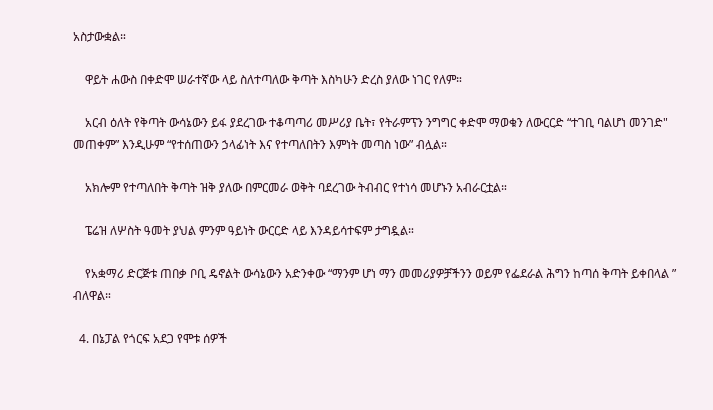አስታውቋል።

    ዋይት ሐውስ በቀድሞ ሠራተኛው ላይ ስለተጣለው ቅጣት እስካሁን ድረስ ያለው ነገር የለም።

    አርብ ዕለት የቅጣት ውሳኔውን ይፋ ያደረገው ተቆጣጣሪ መሥሪያ ቤት፣ የትራምፕን ንግግር ቀድሞ ማወቁን ለውርርድ “ተገቢ ባልሆነ መንገድ" መጠቀም” እንዲሁም “የተሰጠውን ኃላፊነት እና የተጣለበትን እምነት መጣስ ነው” ብሏል።

    አክሎም የተጣለበት ቅጣት ዝቅ ያለው በምርመራ ወቅት ባደረገው ትብብር የተነሳ መሆኑን አብራርቷል።

    ፔሬዝ ለሦስት ዓመት ያህል ምንም ዓይነት ውርርድ ላይ እንዳይሳተፍም ታግዷል።

    የአቋማሪ ድርጅቱ ጠበቃ ቦቢ ዴኖልት ውሳኔውን አድንቀው “ማንም ሆነ ማን መመሪያዎቻችንን ወይም የፌደራል ሕግን ከጣሰ ቅጣት ይቀበላል ” ብለዋል።

  4. በኔፓል የጎርፍ አደጋ የሞቱ ሰዎች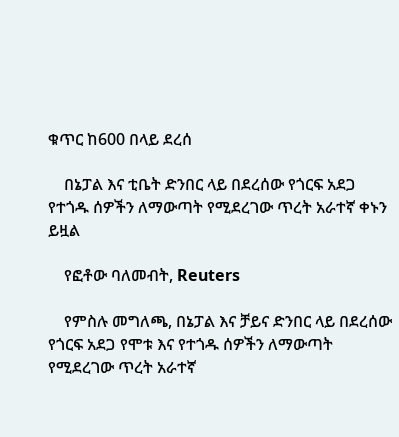ቁጥር ከ600 በላይ ደረሰ

    በኔፓል እና ቲቤት ድንበር ላይ በደረሰው የጎርፍ አደጋ የተጎዱ ሰዎችን ለማውጣት የሚደረገው ጥረት አራተኛ ቀኑን ይዟል

    የፎቶው ባለመብት, Reuters

    የምስሉ መግለጫ, በኔፓል እና ቻይና ድንበር ላይ በደረሰው የጎርፍ አደጋ የሞቱ እና የተጎዱ ሰዎችን ለማውጣት የሚደረገው ጥረት አራተኛ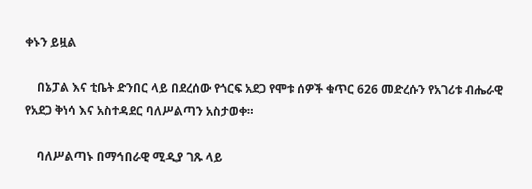ቀኑን ይዟል

    በኔፓል እና ቲቤት ድንበር ላይ በደረሰው የጎርፍ አደጋ የሞቱ ሰዎች ቁጥር 626 መድረሱን የአገሪቱ ብሔራዊ የአደጋ ቅነሳ እና አስተዳደር ባለሥልጣን አስታወቀ።

    ባለሥልጣኑ በማኅበራዊ ሚዲያ ገጹ ላይ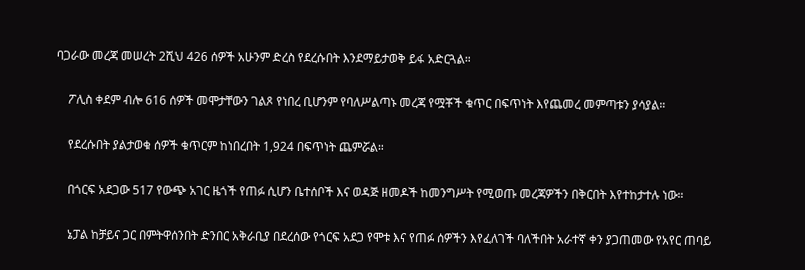ባጋራው መረጃ መሠረት 2ሺህ 426 ሰዎች አሁንም ድረስ የደረሱበት እንደማይታወቅ ይፋ አድርጓል።

    ፖሊስ ቀደም ብሎ 616 ሰዎች መሞታቸውን ገልጾ የነበረ ቢሆንም የባለሥልጣኑ መረጃ የሟቾች ቁጥር በፍጥነት እየጨመረ መምጣቱን ያሳያል።

    የደረሱበት ያልታወቁ ሰዎች ቁጥርም ከነበረበት 1,924 በፍጥነት ጨምሯል።

    በጎርፍ አደጋው 517 የውጭ አገር ዜጎች የጠፉ ሲሆን ቤተሰቦች እና ወዳጅ ዘመዶች ከመንግሥት የሚወጡ መረጃዎችን በቅርበት እየተከታተሉ ነው።

    ኔፓል ከቻይና ጋር በምትዋሰንበት ድንበር አቅራቢያ በደረሰው የጎርፍ አደጋ የሞቱ እና የጠፉ ሰዎችን እየፈለገች ባለችበት አራተኛ ቀን ያጋጠመው የአየር ጠባይ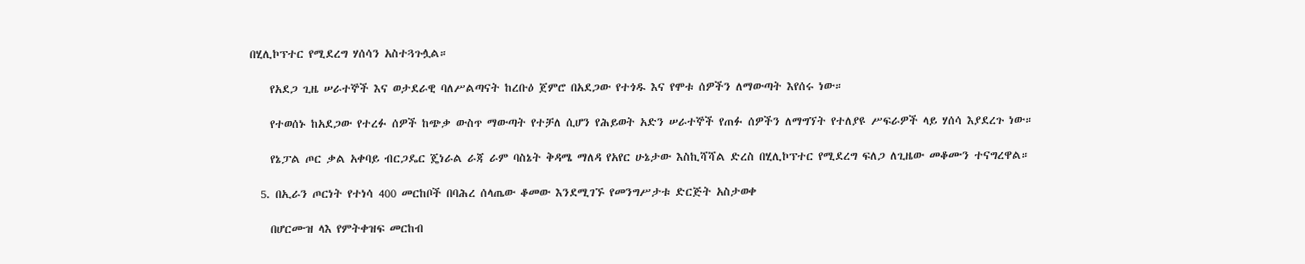በሂሊኮፕተር የሚደረግ ሃሰሳን አስተጓጉሏል።

    የአደጋ ጊዜ ሠራተኞች እና ወታደራዊ ባለሥልጣናት ከረቡዕ ጀምሮ በአደጋው የተጎዱ እና የሞቱ ሰዎችን ለማውጣት እየሰሩ ነው።

    የተወሰኑ ከአደጋው የተረፉ ሰዎች ከጭቃ ውስጥ ማውጣት የተቻለ ሲሆን የሕይወት አድን ሠራተኞች የጠፉ ሰዎችን ለማግኘት የተለያዩ ሥፍራዎች ላይ ሃሰሳ እያደረጉ ነው።

    የኔፓል ጦር ቃል አቀባይ ብርጋዴር ጄነራል ራጃ ራም ባስኔት ቅዳሜ ማለዳ የአየር ሁኔታው እስኪሻሻል ድረስ በሂሊኮፕተር የሚደረግ ፍለጋ ለጊዜው መቆሙን ተናግረዋል።

  5. በኢራን ጦርነት የተነሳ 400 መርከቦች በባሕረ ሰላጤው ቆመው እንደሚገኙ የመንግሥታቱ ድርጅት አስታወቀ

    በሆርሙዝ ላእ የምትቀዝፍ መርከብ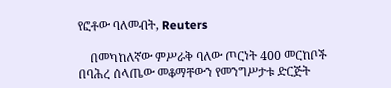የፎቶው ባለመብት, Reuters

    በመካከለኛው ምሥራቅ ባለው ጦርነት 400 መርከቦች በባሕረ ሰላጤው መቆማቸውን የመንግሥታቱ ድርጅት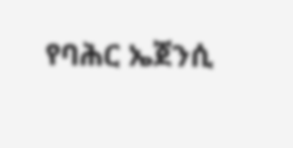የባሕር ኤጀንሲ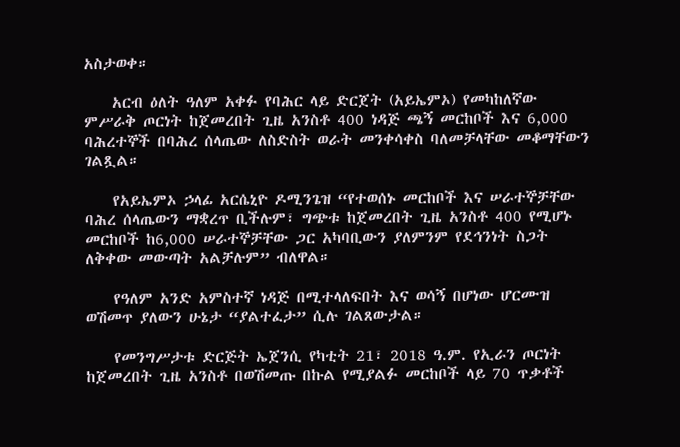አስታወቀ።

    አርብ ዕለት ዓለም አቀፉ የባሕር ላይ ድርጀት (አይኤምኦ) የመካከለኛው ምሥራቅ ጦርነት ከጀመረበት ጊዜ አንስቶ 400 ነዳጅ ጫኝ መርከቦች እና 6,000 ባሕረተኞች በባሕረ ሰላጤው ለስድስት ወራት መንቀሳቀስ ባለመቻላቸው መቆማቸውን ገልጿል።

    የአይኤምኦ ኃላፊ አርሴኒዮ ዶሚንጌዝ “የተወሰኑ መርከቦች እና ሠራተኞቻቸው ባሕረ ሰላጤውን ማቋረጥ ቢችሉም፣ ግጭቱ ከጀመረበት ጊዜ አንስቶ 400 የሚሆኑ መርከቦች ከ6,000 ሠራተኞቻቸው ጋር አካባቢውን ያለምንም የደኅንነት ስጋት ለቅቀው መውጣት አልቻሉም” ብለዋል።

    የዓለም አንድ አምስተኛ ነዳጅ በሚተላለፍበት እና ወሳኝ በሆነው ሆርሙዝ ወሽመጥ ያለውን ሁኔታ “ያልተፈታ” ሲሉ ገልጸውታል።

    የመንግሥታቱ ድርጅት ኤጀንሲ የካቲት 21፣ 2018 ዓ.ም. የኢራን ጦርነት ከጀመረበት ጊዜ አንስቶ በወሽመጡ በኩል የሚያልፉ መርከቦች ላይ 70 ጥቃቶች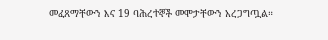መፈጸማቸውን እና 19 ባሕረተኞች መሞታቸውን አረጋግጧል።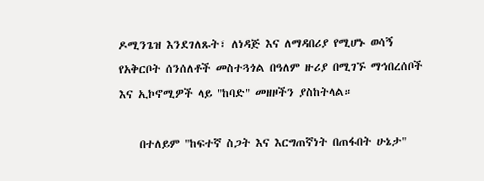ዶሚንጌዝ እንደገለጹት፣ ለነዳጅ እና ለማዳበሪያ የሚሆኑ ወሳኝ የአቅርቦት ሰንሰለቶች መስተጓጎል በዓለም ዙሪያ በሚገኙ ማኅበረሰቦች እና ኢኮኖሚዎች ላይ "ከባድ" መዘዞችን ያስከትላል።

    በተለይም "ከፍተኛ ስጋት እና እርግጠኛነት በጠፋበት ሁኔታ"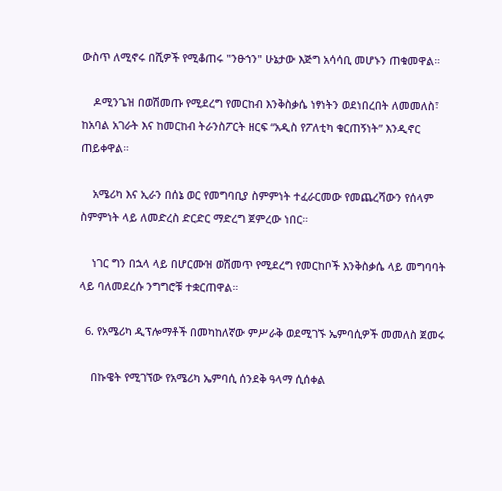ውስጥ ለሚኖሩ በሺዎች የሚቆጠሩ "ንፁኀን" ሁኔታው እጅግ አሳሳቢ መሆኑን ጠቁመዋል።

    ዶሚንጌዝ በወሽመጡ የሚደረግ የመርከብ እንቅስቃሴ ነፃነትን ወደነበረበት ለመመለስ፣ ከአባል አገራት እና ከመርከብ ትራንስፖርት ዘርፍ “አዲስ የፖለቲካ ቁርጠኝነት” እንዲኖር ጠይቀዋል።

    አሜሪካ እና ኢራን በሰኔ ወር የመግባቢያ ስምምነት ተፈራርመው የመጨረሻውን የሰላም ስምምነት ላይ ለመድረስ ድርድር ማድረግ ጀምረው ነበር።

    ነገር ግን በኋላ ላይ በሆርሙዝ ወሽመጥ የሚደረግ የመርከቦች እንቅስቃሴ ላይ መግባባት ላይ ባለመደረሱ ንግግሮቹ ተቋርጠዋል።

  6. የአሜሪካ ዲፕሎማቶች በመካከለኛው ምሥራቅ ወደሚገኙ ኤምባሲዎች መመለስ ጀመሩ

    በኩዌት የሚገኘው የአሜሪካ ኤምባሲ ሰንደቅ ዓላማ ሲሰቀል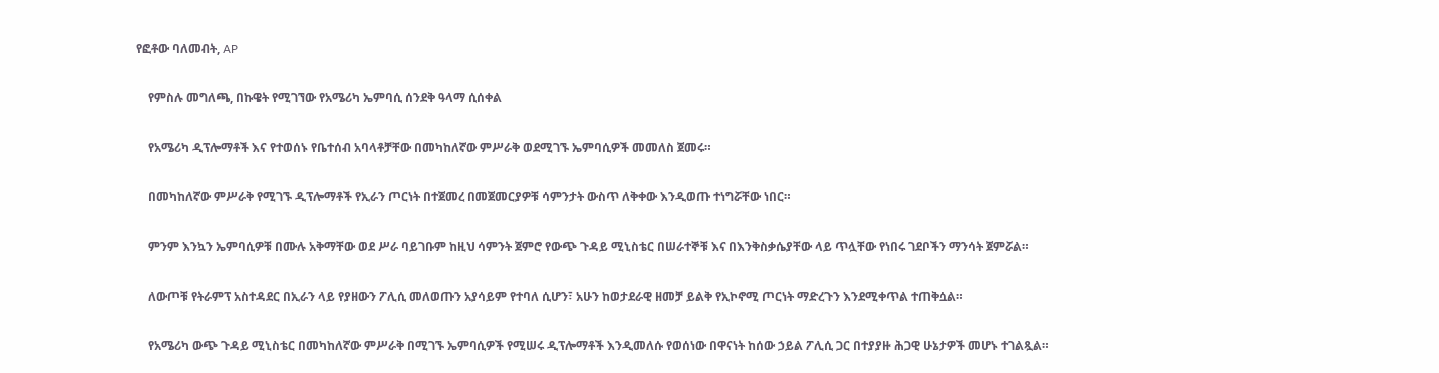የፎቶው ባለመብት, AP

    የምስሉ መግለጫ, በኩዌት የሚገኘው የአሜሪካ ኤምባሲ ሰንደቅ ዓላማ ሲሰቀል

    የአሜሪካ ዲፕሎማቶች እና የተወሰኑ የቤተሰብ አባላቶቻቸው በመካከለኛው ምሥራቅ ወደሚገኙ ኤምባሲዎች መመለስ ጀመሩ።

    በመካከለኛው ምሥራቅ የሚገኙ ዲፕሎማቶች የኢራን ጦርነት በተጀመረ በመጀመርያዎቹ ሳምንታት ውስጥ ለቅቀው እንዲወጡ ተነግሯቸው ነበር።

    ምንም እንኳን ኤምባሲዎቹ በሙሉ አቅማቸው ወደ ሥራ ባይገቡም ከዚህ ሳምንት ጀምሮ የውጭ ጉዳይ ሚኒስቴር በሠራተኞቹ እና በእንቅስቃሴያቸው ላይ ጥሏቸው የነበሩ ገደቦችን ማንሳት ጀምሯል።

    ለውጦቹ የትራምፕ አስተዳደር በኢራን ላይ የያዘውን ፖሊሲ መለወጡን አያሳይም የተባለ ሲሆን፣ አሁን ከወታደራዊ ዘመቻ ይልቅ የኢኮኖሚ ጦርነት ማድረጉን እንደሚቀጥል ተጠቅሷል።

    የአሜሪካ ውጭ ጉዳይ ሚኒስቴር በመካከለኛው ምሥራቅ በሚገኙ ኤምባሲዎች የሚሠሩ ዲፕሎማቶች እንዲመለሱ የወሰነው በዋናነት ከሰው ኃይል ፖሊሲ ጋር በተያያዙ ሕጋዊ ሁኔታዎች መሆኑ ተገልጿል።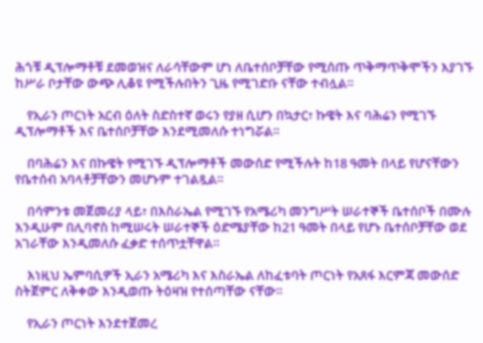ሕጎቹ ዲፕሎማቶቹ ደመወዝና ለራሳቸውም ሆነ ለቤተሰቦቻቸው የሚሰጡ ጥቅማጥቅሞችን እያገኙ ከሥራ ቦታቸው ውጭ ሊቆዩ የሚችሉበትን ጊዜ የሚገድቡ ናቸው ተብሏል።

    የኢራን ጦርነት አርብ ዕለት ስድስተኛ ወሩን የያዘ ሲሆን በኳታር፣ ኩዌት እና ባሕሬን የሚገኙ ዲፕሎማቶች እና ቤተሰቦቻቸው እንደሚመለሱ ተነግሯል።

    በባሕሬን እና በኩዌት የሚገኙ ዲፕሎማቶች መውሰድ የሚችሉት ከ18 ዓመት በላይ የሆናቸውን የቤተሰብ አባላቶቻቸውን መሆኑም ተገልጿል።

    በሳምንቱ መጀመሪያ ላይ፣ በእስራኤል የሚገኙ የአሜሪካ መንግሥት ሠራተኞች ቤተሰቦች በሙሉ እንዲሁም በሊባኖስ ከሚሠሩት ሠራተኞች ዕድሜያቸው ከ21 ዓመት በላይ የሆኑ ቤተሰቦቻቸው ወደ አገራቸው እንዲመለሱ ፈቃድ ተሰጥቷቸዋል።

    እነዚህ ኤምባሲዎች ኢራን አሜሪካ እና እስራኤል ለከፈቱባት ጦርነት የአጸፋ እርምጃ መውሰድ ስትጀምር ለቅቀው እንዲወጡ ትዕዛዝ የተሰጣቸው ናቸው።

    የኢራን ጦርነት እንደተጀመረ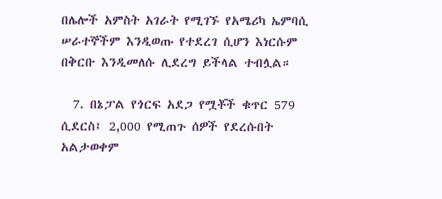በሌሎች አምስት አገራት የሚገኙ የአሜሪካ ኤምባሲ ሠራተኞችም እንዲወጡ የተደረገ ሲሆን እነርሱም በቅርቡ እንዲመለሱ ሊደረግ ይችላል ተብሏል።

  7. በኔፓል የጎርፍ አደጋ የሟቾች ቁጥር 579 ሲደርስ፤ 2,000 የሚጠጉ ሰዎች የደረሱበት አልታወቀም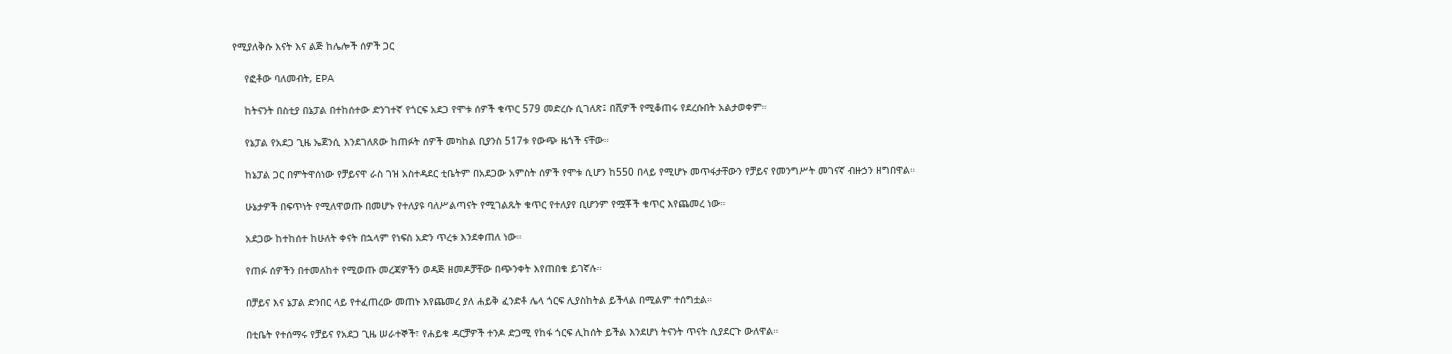የሚያለቅሱ እናት እና ልጅ ከሌሎች ሰዎች ጋር

    የፎቶው ባለመብት, EPA

    ከትናንት በስቲያ በኔፓል በተከሰተው ድንገተኛ የጎርፍ አደጋ የሞቱ ሰዎች ቁጥር 579 መድረሱ ሲገለጽ፤ በሺዎች የሚቆጠሩ የደረሱበት አልታወቀም።

    የኔፓል የአደጋ ጊዜ ኤጀንሲ እንደገለጸው ከጠፉት ሰዎች መካከል ቢያንስ 517ቱ የውጭ ዜጎች ናቸው።

    ከኔፓል ጋር በምትዋሰነው የቻይናዋ ራስ ገዝ አስተዳደር ቲቤትም በአደጋው አምስት ሰዎች የሞቱ ሲሆን ከ550 በላይ የሚሆኑ መጥፋታቸውን የቻይና የመንግሥት መገናኛ ብዙኃን ዘግበዋል።

    ሁኔታዎች በፍጥነት የሚለዋወጡ በመሆኑ የተለያዩ ባለሥልጣናት የሚገልጹት ቁጥር የተለያየ ቢሆንም የሟቾች ቁጥር እየጨመረ ነው።

    አደጋው ከተከሰተ ከሁለት ቀናት በኋላም የነፍስ አድን ጥረቱ እንደቀጠለ ነው።

    የጠፉ ሰዎችን በተመለከተ የሚወጡ መረጃዎችን ወዳጅ ዘመዶቻቸው በጭንቀት እየጠበቁ ይገኛሉ።

    በቻይና እና ኔፓል ድንበር ላይ የተፈጠረው መጠኑ እየጨመረ ያለ ሐይቅ ፈንድቶ ሌላ ጎርፍ ሊያስከትል ይችላል በሚልም ተሰግቷል።

    በቲቤት የተሰማሩ የቻይና የአደጋ ጊዜ ሠራተኞች፣ የሐይቁ ዳርቻዎች ተንዶ ድጋሚ የከፋ ጎርፍ ሊከሰት ይችል እንደሆነ ትናንት ጥናት ሲያደርጉ ውለዋል።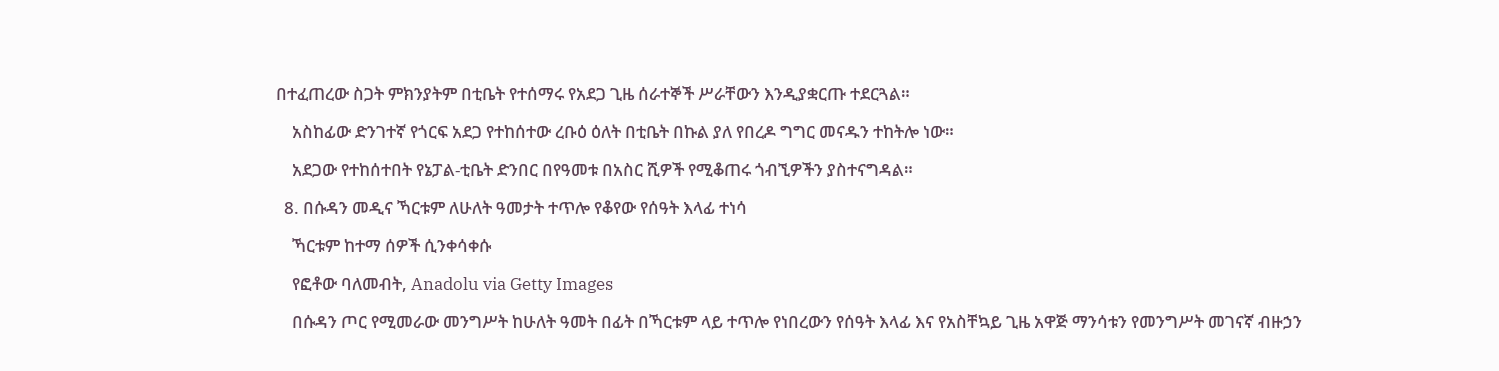በተፈጠረው ስጋት ምክንያትም በቲቤት የተሰማሩ የአደጋ ጊዜ ሰራተኞች ሥራቸውን እንዲያቋርጡ ተደርጓል።

    አስከፊው ድንገተኛ የጎርፍ አደጋ የተከሰተው ረቡዕ ዕለት በቲቤት በኩል ያለ የበረዶ ግግር መናዱን ተከትሎ ነው።

    አደጋው የተከሰተበት የኔፓል-ቲቤት ድንበር በየዓመቱ በአስር ሺዎች የሚቆጠሩ ጎብኚዎችን ያስተናግዳል።

  8. በሱዳን መዲና ኻርቱም ለሁለት ዓመታት ተጥሎ የቆየው የሰዓት እላፊ ተነሳ

    ኻርቱም ከተማ ሰዎች ሲንቀሳቀሱ

    የፎቶው ባለመብት, Anadolu via Getty Images

    በሱዳን ጦር የሚመራው መንግሥት ከሁለት ዓመት በፊት በኻርቱም ላይ ተጥሎ የነበረውን የሰዓት እላፊ እና የአስቸኳይ ጊዜ አዋጅ ማንሳቱን የመንግሥት መገናኛ ብዙኃን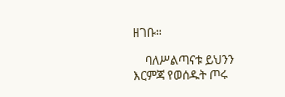ዘገቡ።

    ባለሥልጣናቱ ይህንን እርምጃ የወሰዱት ጦሩ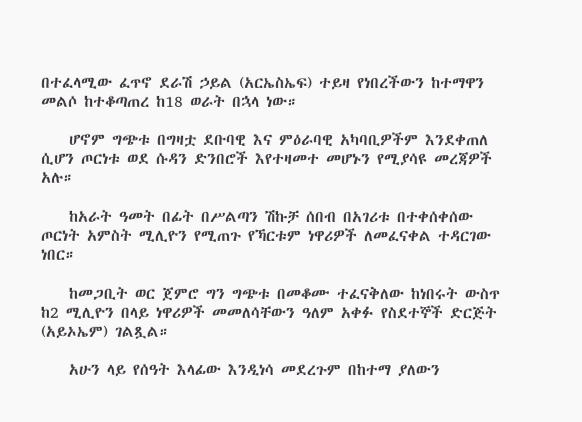በተፈላሚው ፈጥኖ ደራሽ ኃይል (አርኤስኤፍ) ተይዛ የነበረችውን ከተማዋን መልሶ ከተቆጣጠረ ከ18 ወራት በኋላ ነው።

    ሆኖም ግጭቱ በግዛቷ ደቡባዊ እና ምዕራባዊ አካባቢዎችም እንደቀጠለ ሲሆን ጦርነቱ ወደ ሱዳን ድንበሮች እየተዛመተ መሆኑን የሚያሳዩ መረጃዎች አሉ።

    ከአራት ዓመት በፊት በሥልጣን ሽኩቻ ሰበብ በአገሪቱ በተቀሰቀሰው ጦርነት አምስት ሚሊዮን የሚጠጉ የኻርቱም ነዋሪዎች ለመፈናቀል ተዳርገው ነበር።

    ከመጋቢት ወር ጀምሮ ግን ግጭቱ በመቆሙ ተፈናቅለው ከነበሩት ውስጥ ከ2 ሚሊዮን በላይ ነዋሪዎች መመለሳቸውን ዓለም አቀፉ የስደተኞች ድርጅት (አይኦኤም) ገልጿል።

    አሁን ላይ የሰዓት እላፊው እንዲነሳ መደረጉም በከተማ ያለውን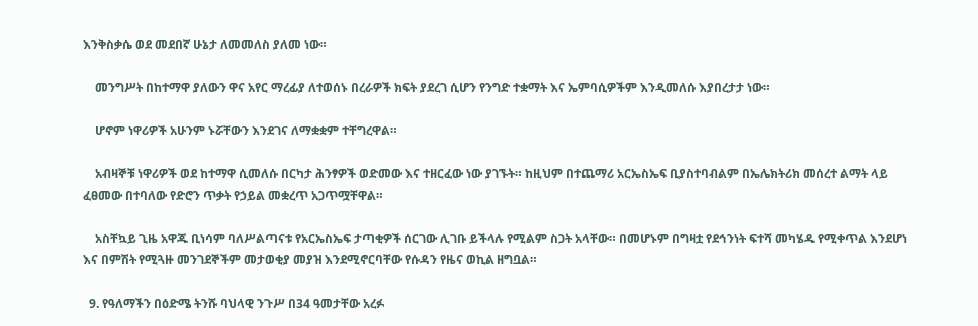እንቅስቃሴ ወደ መደበኛ ሁኔታ ለመመለስ ያለመ ነው።

    መንግሥት በከተማዋ ያለውን ዋና አየር ማረፊያ ለተወሰኑ በረራዎች ክፍት ያደረገ ሲሆን የንግድ ተቋማት እና ኤምባሲዎችም እንዲመለሱ እያበረታታ ነው።

    ሆኖም ነዋሪዎች አሁንም ኑሯቸውን እንደገና ለማቋቋም ተቸግረዋል።

    አብዛኞቹ ነዋሪዎች ወደ ከተማዋ ሲመለሱ በርካታ ሕንፃዎች ወድመው እና ተዘርፈው ነው ያገኙት። ከዚህም በተጨማሪ አርኤስኤፍ ቢያስተባብልም በኤሌክትሪክ መሰረተ ልማት ላይ ፈፀመው በተባለው የድሮን ጥቃት የኃይል መቋረጥ አጋጥሟቸዋል።

    አስቸኳይ ጊዜ አዋጁ ቢነሳም ባለሥልጣናቱ የአርኤስኤፍ ታጣቂዎች ሰርገው ሊገቡ ይችላሉ የሚልም ስጋት አላቸው። በመሆኑም በግዛቷ የደኅንነት ፍተሻ መካሄዱ የሚቀጥል እንደሆነ እና በምሽት የሚጓዙ መንገደኞችም መታወቂያ መያዝ እንደሚኖርባቸው የሱዳን የዜና ወኪል ዘግቧል።

  9. የዓለማችን በዕድሜ ትንሹ ባህላዊ ንጉሥ በ34 ዓመታቸው አረፉ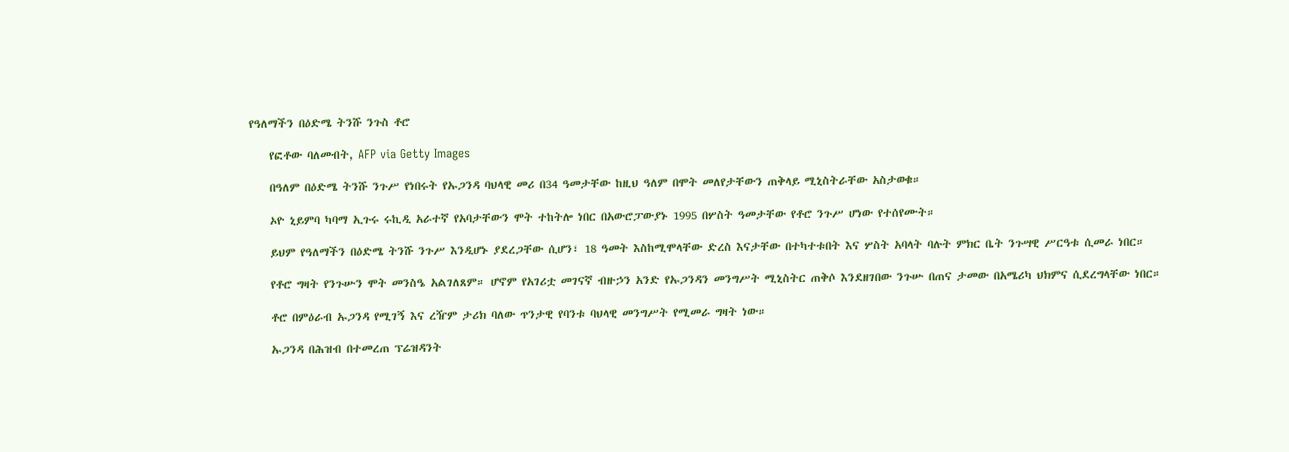የዓለማችን በዕድሜ ትንሹ ንጉስ ቶሮ

    የፎቶው ባለመብት, AFP via Getty Images

    በዓለም በዕድሜ ትንሹ ንጉሥ የነበሩት የኡጋንዳ ባህላዊ መሪ በ34 ዓመታቸው ከዚህ ዓለም በሞት መለየታቸውን ጠቅላይ ሚኒስትራቸው አስታወቁ።

    ኦዮ ኒይምባ ካባማ ኢጉሩ ሩኪዲ አራተኛ የአባታቸውን ሞት ተከትሎ ነበር በአውሮፓውያኑ 1995 በሦስት ዓመታቸው የቶሮ ንጉሥ ሆነው የተሰየሙት።

    ይህም የዓለማችን በዕድሜ ትንሹ ንጉሥ እንዲሆኑ ያደረጋቸው ሲሆን፣ 18 ዓመት እስከሚሞላቸው ድረስ እናታቸው በተካተቱበት እና ሦስት አባላት ባሉት ምክር ቤት ንጉሣዊ ሥርዓቱ ሲመራ ነበር።

    የቶሮ ግዛት የንጉሡን ሞት መንስዔ አልገለጸም። ሆኖም የአገሪቷ መገናኛ ብዙኃን አንድ የኡጋንዳን መንግሥት ሚኒስትር ጠቅሶ እንደዘገበው ንጉሡ በጠና ታመው በአሜሪካ ህክምና ሲደረግላቸው ነበር።

    ቶሮ በምዕራብ ኡጋንዳ የሚገኝ እና ረዥም ታሪክ ባለው ጥንታዊ የባንቱ ባህላዊ መንግሥት የሚመራ ግዛት ነው።

    ኡጋንዳ በሕዝብ በተመረጠ ፕሬዝዳንት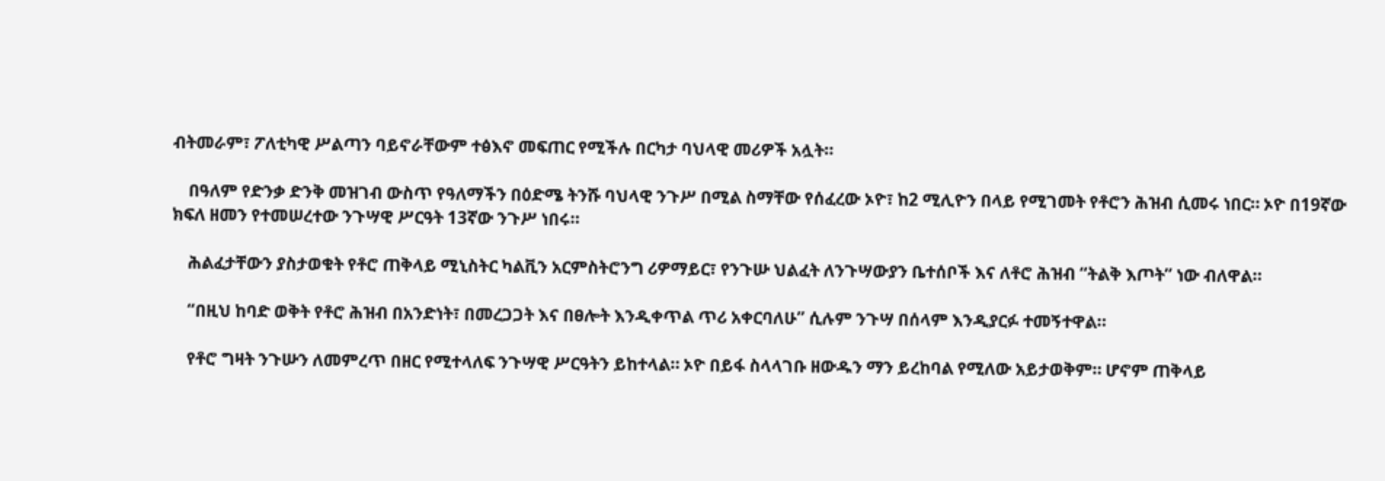ብትመራም፣ ፖለቲካዊ ሥልጣን ባይኖራቸውም ተፅእኖ መፍጠር የሚችሉ በርካታ ባህላዊ መሪዎች አሏት።

    በዓለም የድንቃ ድንቅ መዝገብ ውስጥ የዓለማችን በዕድሜ ትንሹ ባህላዊ ንጉሥ በሚል ስማቸው የሰፈረው ኦዮ፣ ከ2 ሚሊዮን በላይ የሚገመት የቶሮን ሕዝብ ሲመሩ ነበር። ኦዮ በ19ኛው ክፍለ ዘመን የተመሠረተው ንጉሣዊ ሥርዓት 13ኛው ንጉሥ ነበሩ።

    ሕልፈታቸውን ያስታወቁት የቶሮ ጠቅላይ ሚኒስትር ካልቪን አርምስትሮንግ ሪዎማይር፣ የንጉሡ ህልፈት ለንጉሣውያን ቤተሰቦች እና ለቶሮ ሕዝብ “ትልቅ እጦት” ነው ብለዋል።

    “በዚህ ከባድ ወቅት የቶሮ ሕዝብ በአንድነት፣ በመረጋጋት እና በፀሎት እንዲቀጥል ጥሪ አቀርባለሁ” ሲሉም ንጉሣ በሰላም እንዲያርፉ ተመኝተዋል።

    የቶሮ ግዛት ንጉሡን ለመምረጥ በዘር የሚተላለፍ ንጉሣዊ ሥርዓትን ይከተላል። ኦዮ በይፋ ስላላገቡ ዘውዱን ማን ይረከባል የሚለው አይታወቅም። ሆኖም ጠቅላይ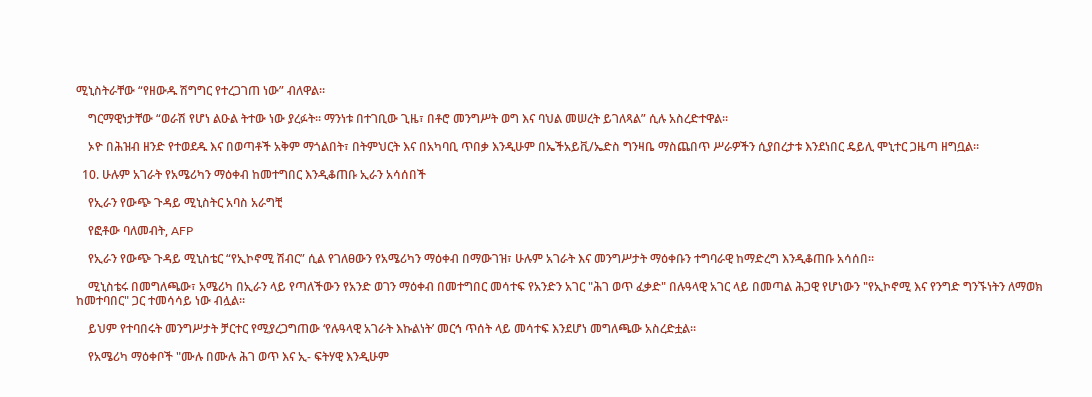ሚኒስትራቸው “የዘውዱ ሽግግር የተረጋገጠ ነው” ብለዋል።

    ግርማዊነታቸው “ወራሽ የሆነ ልዑል ትተው ነው ያረፉት። ማንነቱ በተገቢው ጊዜ፣ በቶሮ መንግሥት ወግ እና ባህል መሠረት ይገለጻል” ሲሉ አስረድተዋል።

    ኦዮ በሕዝብ ዘንድ የተወደዱ እና በወጣቶች አቅም ማጎልበት፣ በትምህርት እና በአካባቢ ጥበቃ እንዲሁም በኤችአይቪ/ኤድስ ግንዛቤ ማስጨበጥ ሥራዎችን ሲያበረታቱ እንደነበር ዴይሊ ሞኒተር ጋዜጣ ዘግቧል።

  10. ሁሉም አገራት የአሜሪካን ማዕቀብ ከመተግበር እንዲቆጠቡ ኢራን አሳሰበች

    የኢራን የውጭ ጉዳይ ሚኒስትር አባስ አራግቺ

    የፎቶው ባለመብት, AFP

    የኢራን የውጭ ጉዳይ ሚኒስቴር “የኢኮኖሚ ሽብር” ሲል የገለፀውን የአሜሪካን ማዕቀብ በማውገዝ፣ ሁሉም አገራት እና መንግሥታት ማዕቀቡን ተግባራዊ ከማድረግ እንዲቆጠቡ አሳሰበ።

    ሚኒስቴሩ በመግለጫው፣ አሜሪካ በኢራን ላይ የጣለችውን የአንድ ወገን ማዕቀብ በመተግበር መሳተፍ የአንድን አገር "ሕገ ወጥ ፈቃድ" በሉዓላዊ አገር ላይ በመጣል ሕጋዊ የሆነውን "የኢኮኖሚ እና የንግድ ግንኙነትን ለማወክ ከመተባበር" ጋር ተመሳሳይ ነው ብሏል።

    ይህም የተባበሩት መንግሥታት ቻርተር የሚያረጋግጠው ‘የሉዓላዊ አገራት እኩልነት’ መርኅ ጥሰት ላይ መሳተፍ እንደሆነ መግለጫው አስረድቷል።

    የአሜሪካ ማዕቀቦች "ሙሉ በሙሉ ሕገ ወጥ እና ኢ- ፍትሃዊ እንዲሁም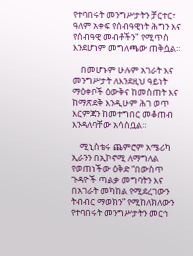የተባበሩት መንግሥታትን ቻርተር፣ ዓለም አቀፍ የሰብዓዊነት ሕግን እና የሰብዓዊ መብቶችን" የሚጥስ እንደሆነም መግለጫው ጠቅሷል።

    በመሆኑም ሁሉም አገራት እና መንግሥታት ለእንደዚህ ዓይነት ማዕቀቦች ዕውቅና ከመስጠት እና ከማጽደቅ እንዲሁም ሕገ ወጥ እርምጃን ከመተግበር መቆጠብ እንዳለባቸው አሳስቧል።

    ሚኒስቴሩ ጨምሮም አሜሪካ ኢራንን በኢኮኖሚ ለማግለል የወጠነችው ዕቅድ “በውስጥ ጉዳዮች ጣልቃ መግባትን እና በአገራት መካከል የሚደረገውን ትብብር ማወክን” የሚከለክለውን የተባበሩት መንግሥታትን መርኅ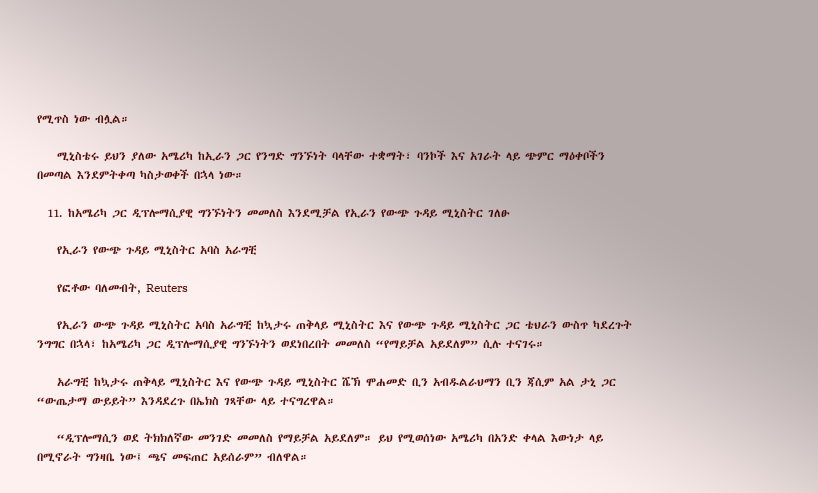የሚጥስ ነው ብሏል።

    ሚኒስቴሩ ይህን ያለው አሜሪካ ከኢራን ጋር የንግድ ግንኙነት ባላቸው ተቋማት፣ ባንኮች እና አገራት ላይ ጭምር ማዕቀቦችን በመጣል እንደምትቀጣ ካስታወቀች በኋላ ነው።

  11. ከአሜሪካ ጋር ዲፕሎማሲያዊ ግንኙነትን መመለስ እንደሚቻል የኢራን የውጭ ጉዳይ ሚኒስትር ገለፁ

    የኢራን የውጭ ጉዳይ ሚኒስትር አባስ አራግቺ

    የፎቶው ባለመብት, Reuters

    የኢራን ውጭ ጉዳይ ሚኒስትር አባስ አራግቺ ከኳታሩ ጠቅላይ ሚኒስትር እና የውጭ ጉዳይ ሚኒስትር ጋር ቴህራን ውስጥ ካደረጉት ንግግር በኋላ፣ ከአሜሪካ ጋር ዲፕሎማሲያዊ ግንኙነትን ወደነበረበት መመለስ “የማይቻል አይደለም” ሲሉ ተናገሩ።

    አራግቺ ከኳታሩ ጠቅላይ ሚኒስትር እና የውጭ ጉዳይ ሚኒስትር ሼኽ ሞሐመድ ቢን አብዱልራህማን ቢን ጃሲም አል ታኒ ጋር “ውጤታማ ውይይት” እንዳደረጉ በኤክስ ገጻቸው ላይ ተናግረዋል።

    “ዲፕሎማሲን ወደ ትክክለኛው መንገድ መመለስ የማይቻል አይደለም። ይህ የሚወሰነው አሜሪካ በአንድ ቀላል እውነታ ላይ በሚኖራት ግንዛቤ ነው፤ ጫና መፍጠር አይሰራም” ብለዋል።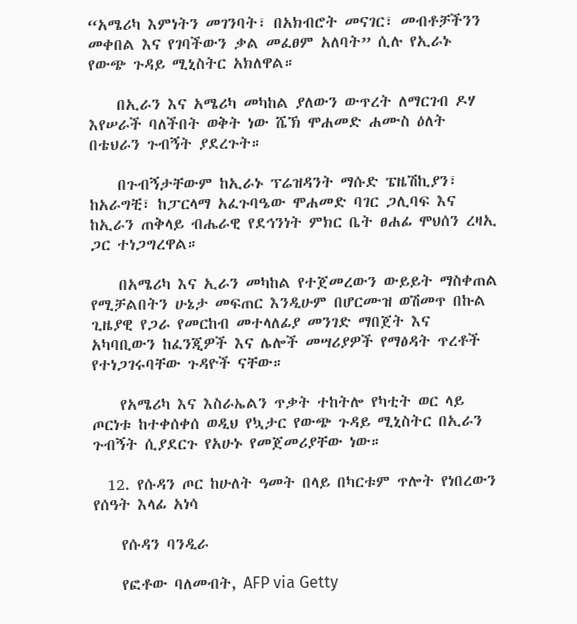“አሜሪካ እምነትን መገንባት፣ በአክብሮት መናገር፣ መብቶቻችንን መቀበል እና የገባችውን ቃል መፈፀም አለባት” ሲሉ የኢራኑ የውጭ ጉዳይ ሚኒስትር አክለዋል።

    በኢራን እና አሜሪካ መካከል ያለውን ውጥረት ለማርገብ ዶሃ እየሠራች ባለችበት ወቅት ነው ሼኽ ሞሐመድ ሐሙስ ዕለት በቴህራን ጉብኝት ያደረጉት።

    በጉብኝታቸውም ከኢራኑ ፕሬዝዳንት ማሱድ ፔዜሽኪያን፣ ከአራግቺ፣ ከፓርላማ አፈጉባዔው ሞሐመድ ባገር ጋሊባፍ እና ከኢራን ጠቅላይ ብሔራዊ የደኅንነት ምክር ቤት ፀሐፊ ሞህሰን ረዛኢ ጋር ተነጋግረዋል።

    በአሜሪካ እና ኢራን መካከል የተጀመረውን ውይይት ማስቀጠል የሚቻልበትን ሁኔታ መፍጠር እንዲሁም በሆርሙዝ ወሽመጥ በኩል ጊዜያዊ የጋራ የመርከብ መተላለፊያ መንገድ ማበጀት እና አካባቢውን ከፈንጂዎች እና ሌሎች መሣሪያዎች የማፅዳት ጥረቶች የተነጋገሩባቸው ጉዳዮች ናቸው።

    የአሜሪካ እና እስራኤልን ጥቃት ተከትሎ የካቲት ወር ላይ ጦርነቱ ከተቀሰቀሰ ወዲህ የኳታር የውጭ ጉዳይ ሚኒስትር በኢራን ጉብኝት ሲያደርጉ የአሁኑ የመጀመሪያቸው ነው።

  12. የሱዳን ጦር ከሁለት ዓመት በላይ በካርቱም ጥሎት የነበረውን የሰዓት እላፊ አነሳ

    የሱዳን ባንዲራ

    የፎቶው ባለመብት, AFP via Getty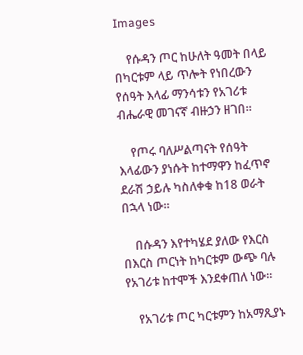Images

    የሱዳን ጦር ከሁለት ዓመት በላይ በካርቱም ላይ ጥሎት የነበረውን የሰዓት እላፊ ማንሳቱን የአገሪቱ ብሔራዊ መገናኛ ብዙኃን ዘገበ።

    የጦሩ ባለሥልጣናት የሰዓት እላፊውን ያነሱት ከተማዋን ከፈጥኖ ደራሽ ኃይሉ ካስለቀቁ ከ18 ወራት በኋላ ነው።

    በሱዳን እየተካሄደ ያለው የእርስ በእርስ ጦርነት ከካርቱም ውጭ ባሉ የአገሪቱ ከተሞች እንደቀጠለ ነው።

    የአገሪቱ ጦር ካርቱምን ከአማጺያኑ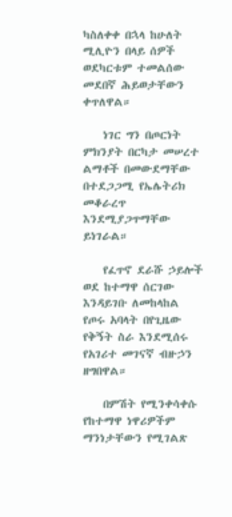ካስለቀቀ በኋላ ከሁለት ሚሊዮን በላይ ሰዎች ወደካርቱም ተመልሰው መደበኛ ሕይወታቸውን ቀጥለዋል።

    ነገር ግን በጦርነት ምክንያት በርካታ መሠረተ ልማቶች በመውደማቸው በተደጋጋሚ የኤሌትሪክ መቆራረጥ እንደሚያጋጥማቸው ይነገራል።

    የፈጥኖ ደራሹ ኃይሎች ወደ ከተማዋ ሰርገው እንዳይገቡ ለመከላከል የጦሩ አባላት በየጊዜው የቅኝት ስራ እንደሚሰሩ የአገሪተ መገናኛ ብዙኃን ዘግበዋል።

    በምሽት የሚንቀሳቀሱ የከተማዋ ነዋሪዎችም ማንነታቸውን የሚገልጽ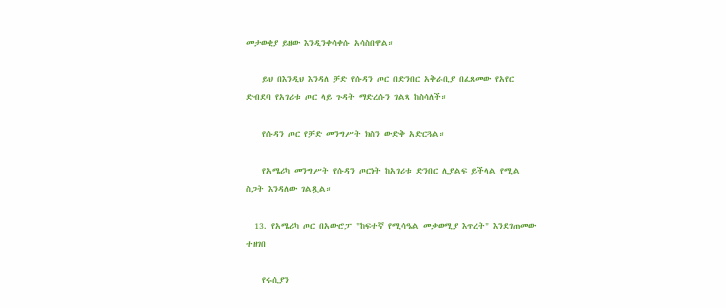መታወቂያ ይዘው እንዲንቀሳቀሱ አሳስበዋል።

    ይህ በእንዲህ እንዳለ ቻድ የሱዳን ጦር በድንበር አቅራቢያ በፈጸመው የአየር ድብደባ የአገሪቱ ጦር ላይ ጉዳት ማድረሱን ገልጻ ከስሳለች።

    የሱዳን ጦር የቻድ መንግሥት ክስን ውድቅ አድርጓል።

    የአሜሪካ መንግሥት የሱዳን ጦርነት ከአገሪቱ ድንበር ሊያልፍ ይችላል የሚል ስጋት እንዳለው ገልጿል።

  13. የአሜሪካ ጦር በአውሮፓ "ከፍተኛ የሚሳዔል መቃወሚያ እጥረት" እንደገጠመው ተዘገበ

    የሩሲያን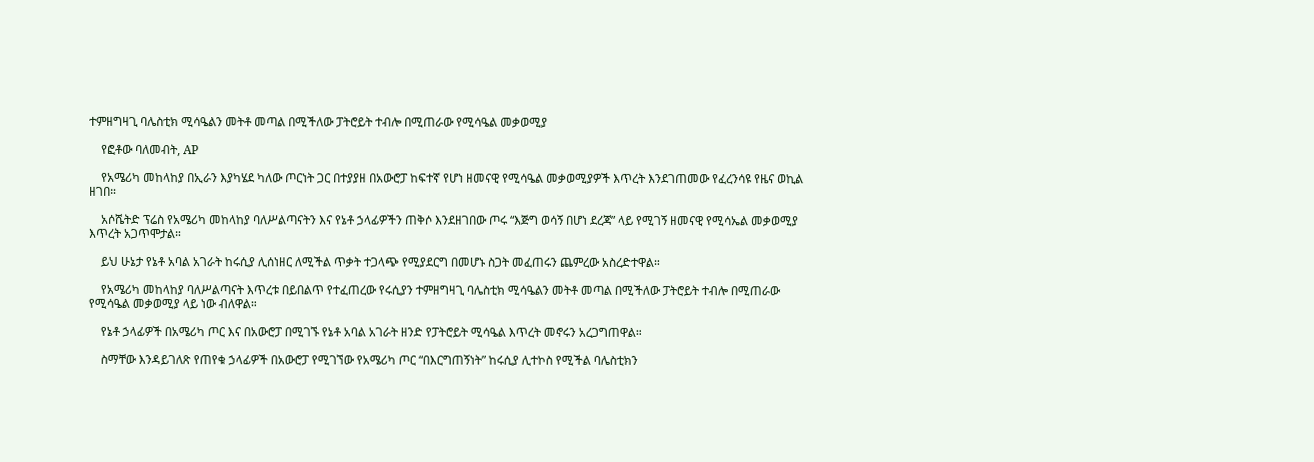ተምዘግዛጊ ባሌስቲክ ሚሳዔልን መትቶ መጣል በሚችለው ፓትሮይት ተብሎ በሚጠራው የሚሳዔል መቃወሚያ

    የፎቶው ባለመብት, AP

    የአሜሪካ መከላከያ በኢራን እያካሄደ ካለው ጦርነት ጋር በተያያዘ በአውሮፓ ከፍተኛ የሆነ ዘመናዊ የሚሳዔል መቃወሚያዎች እጥረት እንደገጠመው የፈረንሳዩ የዜና ወኪል ዘገበ።

    አሶሼትድ ፕሬስ የአሜሪካ መከላከያ ባለሥልጣናትን እና የኔቶ ኃላፊዎችን ጠቅሶ እንደዘገበው ጦሩ “እጅግ ወሳኝ በሆነ ደረጃ” ላይ የሚገኝ ዘመናዊ የሚሳኤል መቃወሚያ እጥረት አጋጥሞታል።

    ይህ ሁኔታ የኔቶ አባል አገራት ከሩሲያ ሊሰነዘር ለሚችል ጥቃት ተጋላጭ የሚያደርግ በመሆኑ ስጋት መፈጠሩን ጨምረው አስረድተዋል።

    የአሜሪካ መከላከያ ባለሥልጣናት እጥረቱ በይበልጥ የተፈጠረው የሩሲያን ተምዘግዛጊ ባሌስቲክ ሚሳዔልን መትቶ መጣል በሚችለው ፓትሮይት ተብሎ በሚጠራው የሚሳዔል መቃወሚያ ላይ ነው ብለዋል።

    የኔቶ ኃላፊዎች በአሜሪካ ጦር እና በአውሮፓ በሚገኙ የኔቶ አባል አገራት ዘንድ የፓትሮይት ሚሳዔል እጥረት መኖሩን አረጋግጠዋል።

    ስማቸው እንዳይገለጽ የጠየቁ ኃላፊዎች በአውሮፓ የሚገኘው የአሜሪካ ጦር “በእርግጠኝነት” ከሩሲያ ሊተኮስ የሚችል ባሌስቲክን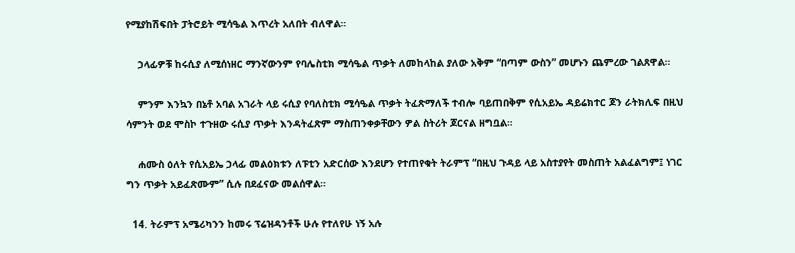የሚያከሽፍበት ፓትሮይት ሚሳዔል እጥረት አለበት ብለዋል።

    ኃላፊዎቹ ከሩሲያ ለሚሰነዘር ማንኛውንም የባሌስቲክ ሚሳዔል ጥቃት ለመከላከል ያለው አቅም “በጣም ውስን” መሆኑን ጨምረው ገልጸዋል።

    ምንም እንኳን በኔቶ አባል አገራት ላይ ሩሲያ የባለስቲክ ሚሳዔል ጥቃት ትፈጽማለች ተብሎ ባይጠበቅም የሲአይኤ ዳይሬክተር ጆን ራትክሊፍ በዚህ ሳምንት ወደ ሞስኮ ተጉዘው ሩሲያ ጥቃት እንዳትፈጽም ማስጠንቀቃቸውን ዎል ስትሪት ጆርናል ዘግቧል።

    ሐሙስ ዕለት የሲአይኤ ኃላፊ መልዕክቱን ለፑቲን አድርሰው እንደሆን የተጠየቁት ትራምፕ “በዚህ ጉዳይ ላይ አስተያየት መስጠት አልፈልግም፤ ነገር ግን ጥቃት አይፈጽሙም” ሲሉ በደፈናው መልሰዋል።

  14. ትራምፕ አሜሪካንን ከመሩ ፕሬዝዳንቶች ሁሉ የተለየሁ ነኝ አሉ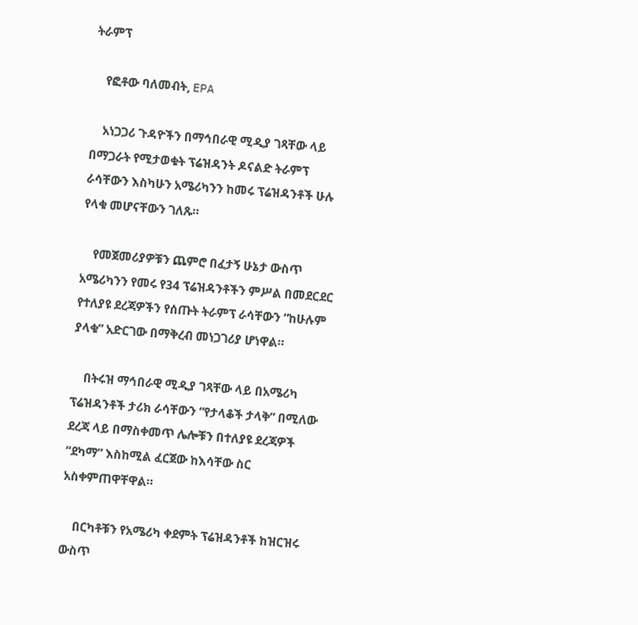ትራምፕ

    የፎቶው ባለመብት, EPA

    አነጋጋሪ ጉዳዮችን በማኅበራዊ ሚዲያ ገጻቸው ላይ በማጋራት የሚታወቁት ፕሬዝዳንት ዶናልድ ትራምፕ ራሳቸውን እስካሁን አሜሪካንን ከመሩ ፕሬዝዳንቶች ሁሉ የላቁ መሆናቸውን ገለጹ።

    የመጀመሪያዎቹን ጨምሮ በፈታኝ ሁኔታ ውስጥ አሜሪካንን የመሩ የ34 ፕሬዝዳንቶችን ምሥል በመደርደር የተለያዩ ደረጃዎችን የሰጡት ትራምፕ ራሳቸውን “ከሁሉም ያላቁ” አድርገው በማቅረብ መነጋገሪያ ሆነዋል።

    በትሩዝ ማኅበራዊ ሚዲያ ገጻቸው ላይ በአሜሪካ ፕሬዝዳንቶች ታሪክ ራሳቸውን “የታላቆች ታላቅ” በሚለው ደረጃ ላይ በማስቀመጥ ሌሎቹን በተለያዩ ደረጃዎች “ደካማ” እስከሚል ፈርጀው ከእሳቸው ስር አስቀምጠዋቸዋል።

    በርካቶቹን የአሜሪካ ቀደምት ፕሬዝዳንቶች ከዝርዝሩ ውስጥ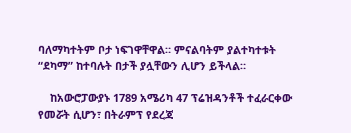ባለማካተትም ቦታ ነፍገዋቸዋል። ምናልባትም ያልተካተቱት “ደካማ” ከተባሉት በታች ያሏቸውን ሊሆን ይችላል።

    ከአውሮፓውያኑ 1789 አሜሪካ 47 ፕሬዝዳንቶች ተፈራርቀው የመሯት ሲሆን፣ በትራምፕ የደረጃ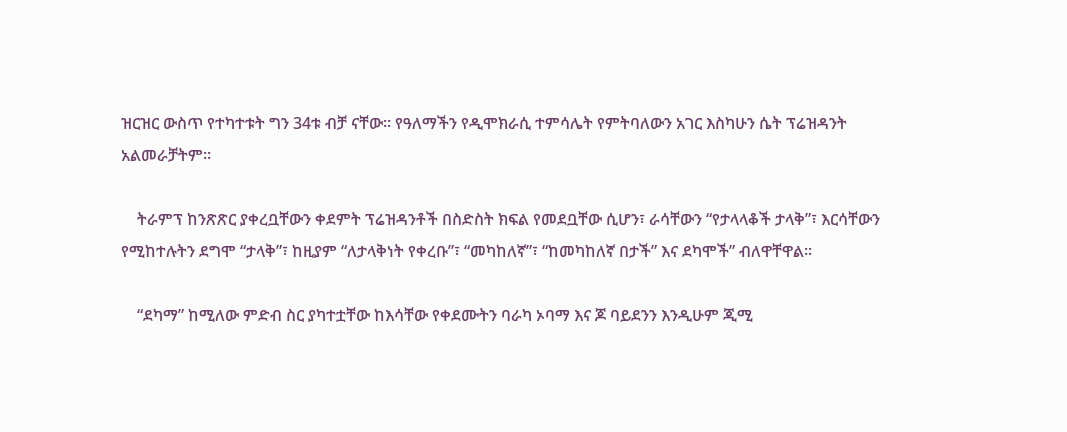ዝርዝር ውስጥ የተካተቱት ግን 34ቱ ብቻ ናቸው። የዓለማችን የዲሞክራሲ ተምሳሌት የምትባለውን አገር እስካሁን ሴት ፕሬዝዳንት አልመራቻትም።

    ትራምፕ ከንጽጽር ያቀረቧቸውን ቀደምት ፕሬዝዳንቶች በስድስት ክፍል የመደቧቸው ሲሆን፣ ራሳቸውን “የታላላቆች ታላቅ”፣ እርሳቸውን የሚከተሉትን ደግሞ “ታላቅ”፣ ከዚያም “ለታላቅነት የቀረቡ”፣ “መካከለኛ”፣ “ከመካከለኛ በታች” እና ደካሞች” ብለዋቸዋል።

    “ደካማ” ከሚለው ምድብ ስር ያካተቷቸው ከእሳቸው የቀደሙትን ባራካ ኦባማ እና ጆ ባይደንን እንዲሁም ጂሚ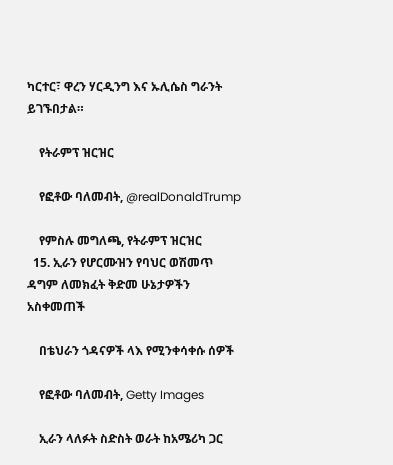ካርተር፣ ዋረን ሃርዲንግ እና ኡሊሴስ ግራንት ይገኙበታል።

    የትራምፕ ዝርዝር

    የፎቶው ባለመብት, @realDonaldTrump

    የምስሉ መግለጫ, የትራምፕ ዝርዝር
  15. ኢራን የሆርሙዝን የባህር ወሽመጥ ዳግም ለመክፈት ቅድመ ሁኔታዎችን አስቀመጠች

    በቴህራን ጎዳናዎች ላእ የሚንቀሳቀሱ ሰዎች

    የፎቶው ባለመብት, Getty Images

    ኢራን ላለፉት ስድስት ወራት ከአሜሪካ ጋር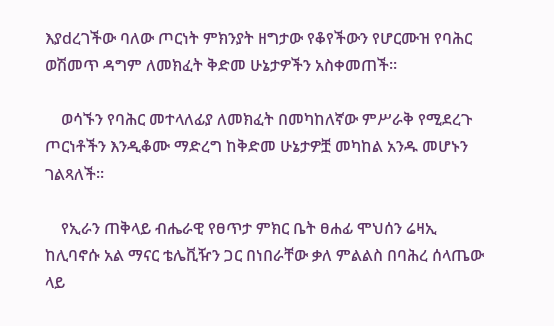እያdረገችው ባለው ጦርነት ምክንያት ዘግታው የቆየችውን የሆርሙዝ የባሕር ወሽመጥ ዳግም ለመክፈት ቅድመ ሁኔታዎችን አስቀመጠች።

    ወሳኙን የባሕር መተላለፊያ ለመክፈት በመካከለኛው ምሥራቅ የሚደረጉ ጦርነቶችን እንዲቆሙ ማድረግ ከቅድመ ሁኔታዎቿ መካከል አንዱ መሆኑን ገልጻለች።

    የኢራን ጠቅላይ ብሔራዊ የፀጥታ ምክር ቤት ፀሐፊ ሞህሰን ሬዛኢ ከሊባኖሱ አል ማናር ቴሌቪዥን ጋር በነበራቸው ቃለ ምልልስ በባሕረ ሰላጤው ላይ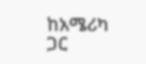ከአሜሪካ ጋር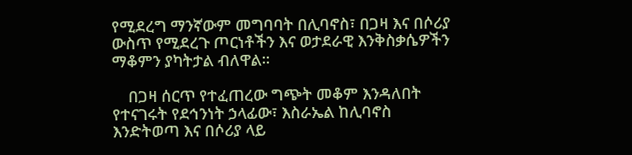የሚደረግ ማንኛውም መግባባት በሊባኖስ፣ በጋዛ እና በሶሪያ ውስጥ የሚደረጉ ጦርነቶችን እና ወታደራዊ እንቅስቃሴዎችን ማቆምን ያካትታል ብለዋል።

    በጋዛ ሰርጥ የተፈጠረው ግጭት መቆም እንዳለበት የተናገሩት የደኅንነት ኃላፊው፣ እስራኤል ከሊባኖስ እንድትወጣ እና በሶሪያ ላይ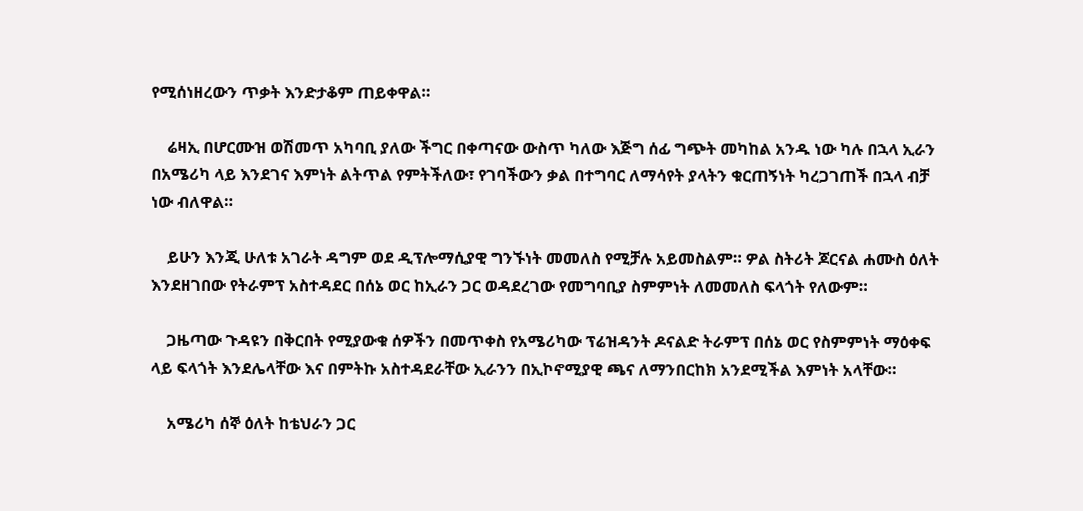የሚሰነዘረውን ጥቃት እንድታቆም ጠይቀዋል።

    ሬዛኢ በሆርሙዝ ወሽመጥ አካባቢ ያለው ችግር በቀጣናው ውስጥ ካለው እጅግ ሰፊ ግጭት መካከል አንዱ ነው ካሉ በኋላ ኢራን በአሜሪካ ላይ እንደገና እምነት ልትጥል የምትችለው፣ የገባችውን ቃል በተግባር ለማሳየት ያላትን ቁርጠኝነት ካረጋገጠች በኋላ ብቻ ነው ብለዋል።

    ይሁን እንጂ ሁለቱ አገራት ዳግም ወደ ዲፕሎማሲያዊ ግንኙነት መመለስ የሚቻሉ አይመስልም። ዎል ስትሪት ጆርናል ሐሙስ ዕለት እንደዘገበው የትራምፕ አስተዳደር በሰኔ ወር ከኢራን ጋር ወዳደረገው የመግባቢያ ስምምነት ለመመለስ ፍላጎት የለውም።

    ጋዜጣው ጉዳዩን በቅርበት የሚያውቁ ሰዎችን በመጥቀስ የአሜሪካው ፕሬዝዳንት ዶናልድ ትራምፕ በሰኔ ወር የስምምነት ማዕቀፍ ላይ ፍላጎት እንደሌላቸው እና በምትኩ አስተዳደራቸው ኢራንን በኢኮኖሚያዊ ጫና ለማንበርከክ አንደሚችል እምነት አላቸው።

    አሜሪካ ሰኞ ዕለት ከቴህራን ጋር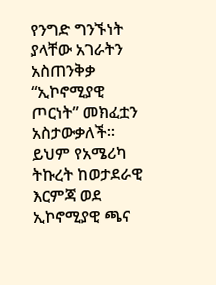የንግድ ግንኙነት ያላቸው አገራትን አስጠንቅቃ “ኢኮኖሚያዊ ጦርነት” መክፈቷን አስታውቃለች። ይህም የአሜሪካ ትኩረት ከወታደራዊ እርምጃ ወደ ኢኮኖሚያዊ ጫና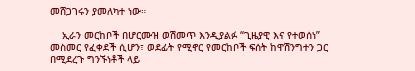መሸጋገሩን ያመለካተ ነው።

    ኢራን መርከቦች በሆርሙዝ ወሽመጥ እንዲያልፉ “ጊዜያዊ እና የተወሰነ” መስመር የፈቀደች ሲሆን፣ ወደፊት የሚኖር የመርከቦች ፍሰት ከዋሽንግተን ጋር በሚደረጉ ግንኙነቶች ላይ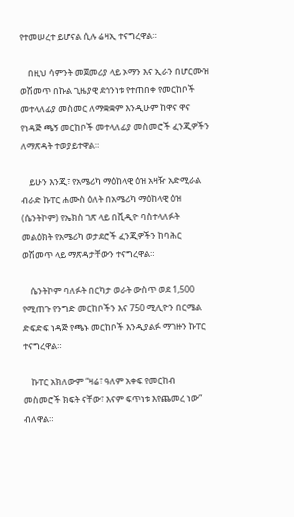የተመሠረተ ይሆናል ሲሉ ሬዛኢ ተናግረዋል።

    በዚህ ሳምንት መጀመሪያ ላይ ኦማን እና ኢራን በሆርሙዝ ወሽመጥ በኩል ጊዜያዊ ደኅንነቱ የተጠበቀ የመርከቦች መተላለፊያ መስመር ለማቋቋም እንዲሁም ከዋና ዋና የነዳጅ ጫኝ መርከቦች መተላለፊያ መስመሮች ፈንጂዎችን ለማጽዳት ተወያይተዋል።

    ይሁን እንጂ፣ የአሜሪካ ማዕከላዊ ዕዝ አዛዥ አድሚራል ብራድ ኩፐር ሐሙስ ዕለት በአሜሪካ ማዕከላዊ ዕዝ (ሴንትኮም) የኤክስ ገጽ ላይ በቪዲዮ ባስተላለፉት መልዕክት የአሜሪካ ወታደሮች ፈንጂዎችን ከባሕር ወሽመጥ ላይ ማጽዳታቸውን ተናግረዋል።

    ሴንትኮም ባለፉት በርካታ ወራት ውስጥ ወደ 1,500 የሚጠጉ የንግድ መርከቦችን እና 750 ሚሊዮን በርሜል ድፍድፍ ነዳጅ የጫኑ መርከቦች እንዲያልፉ ማገዙን ኩፐር ተናግረዋል።

    ኩፐር አክለውም “ዛሬ፣ ዓለም አቀፍ የመርከብ መስመሮች ክፍት ናቸው፣ እናም ፍጥነቱ እየጨመረ ነው” ብለዋል።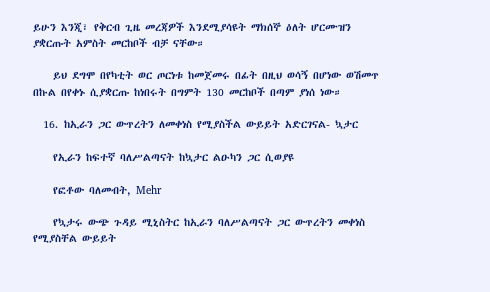ይሁን እንጂ፣ የቅርብ ጊዜ መረጃዎች እንደሚያሳዩት ማክሰኞ ዕለት ሆርሙዝን ያቋርጡት አምስት መርከቦች ብቻ ናቸው።

    ይህ ደግሞ በየካቲት ወር ጦርነቱ ከመጀመሩ በፊት በዚህ ወሳኝ በሆነው ወሽመጥ በኩል በየቀኑ ሲያቋርጡ ከነበሩት በግምት 130 መርከቦች በጣም ያነሰ ነው።

  16. ከኢራን ጋር ውጥረትን ለመቀነስ የሚያስችል ውይይት አድርገናል- ኳታር

    የኢራን ከፍተኛ ባለሥልጣናት ከኳታር ልዑካን ጋር ሲወያዩ

    የፎቶው ባለመብት, Mehr

    የኳታሩ ውጭ ጉዳይ ሚኒስትር ከኢራን ባለሥልጣናት ጋር ውጥረትን መቀነስ የሚያስቸል ውይይት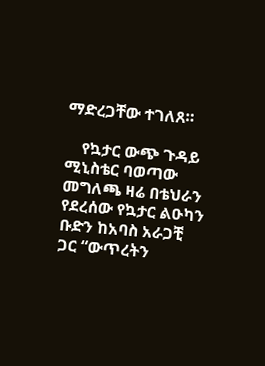ማድረጋቸው ተገለጸ።

    የኳታር ውጭ ጉዳይ ሚኒስቴር ባወጣው መግለጫ ዛሬ በቴህራን የደረሰው የኳታር ልዑካን ቡድን ከአባስ አራጋቺ ጋር “ውጥረትን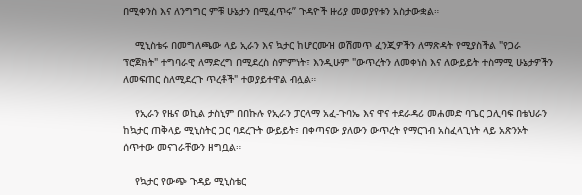በሚቀንስ እና ለንግግር ምቹ ሁኔታን በሚፈጥሩ” ጉዳዮች ዙሪያ መወያየቱን አስታውቋል።

    ሚኒስቴሩ በመግለጫው ላይ ኢራን እና ኳታር ከሆርሙዝ ወሽመጥ ፈንጂዎችን ለማጽዳት የሚያስችል "የጋራ ፕሮጀክት" ተግባራዊ ለማድረግ በሚደረስ ስምምነት፣ እንዲሁም "ውጥረትን ለመቀነስ እና ለውይይት ተስማሚ ሁኔታዎችን ለመፍጠር ስለሚደረጉ ጥረቶች" ተወያይተዋል ብሏል።

    የኢራን የዜና ወኪል ታስኒም በበኩሉ የኢራን ፓርላማ አፈ-ጉባኤ እና ዋና ተደራዳሪ መሐመድ ባጌር ጋሊባፍ በቴህራን ከኳታር ጠቅላይ ሚኒስትር ጋር ባደረጉት ውይይት፣ በቀጣናው ያለውን ውጥረት የማርገብ አስፈላጊነት ላይ አጽንኦት ሰጥተው መናገራቸውን ዘግቧል።

    የኳታር የውጭ ጉዳይ ሚኒስቴር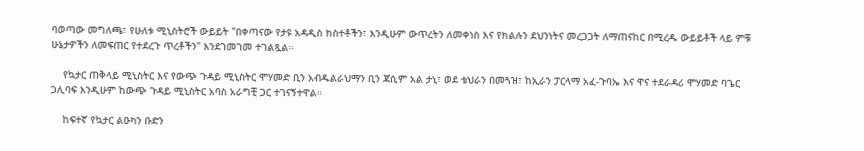ባወጣው መግለጫ፣ የሁለቱ ሚኒስትሮች ውይይት "በቀጣናው የታዩ አዳዲስ ክስተቶችን፣ እንዲሁም ውጥረትን ለመቀነስ እና የክልሉን ደህንነትና መረጋጋት ለማጠናከር በሚረዱ ውይይቶች ላይ ምቹ ሁኔታዎችን ለመፍጠር የተደረጉ ጥረቶችን" እንደገመገመ ተገልጿል።

    የኳታር ጠቅላይ ሚኒስትር እና የውጭ ጉዳይ ሚኒስትር ሞሃመድ ቢን አብዱልራህማን ቢን ጃሲም አል ታኒ፣ ወደ ቴህራን በመጓዝ፣ ከኢራን ፓርላማ አፈ-ጉባኤ እና ዋና ተደራዳሪ ሞሃመድ ባጌር ጋሊባፍ እንዲሁም ከውጭ ጉዳይ ሚኒስትር አባስ አራግቺ ጋር ተገናኝተዋል።

    ከፍተኛ የኳታር ልዑካን ቡድን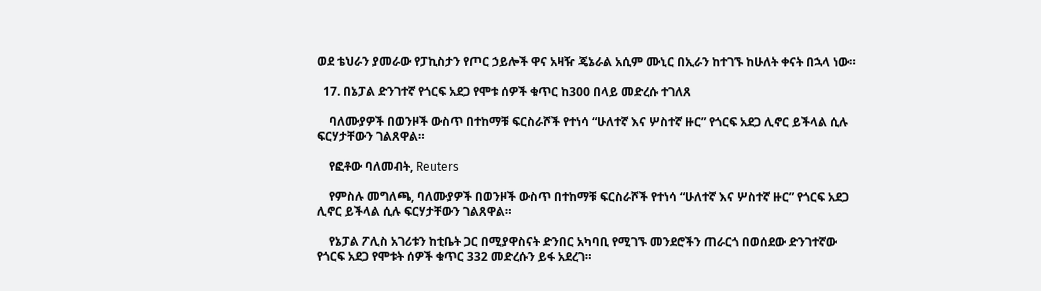ወደ ቴህራን ያመራው የፓኪስታን የጦር ኃይሎች ዋና አዛዥ ጄኔራል አሲም ሙኒር በኢራን ከተገኙ ከሁለት ቀናት በኋላ ነው።

  17. በኔፓል ድንገተኛ የጎርፍ አደጋ የሞቱ ሰዎች ቁጥር ከ300 በላይ መድረሱ ተገለጸ

    ባለሙያዎች በወንዞች ውስጥ በተከማቹ ፍርስራሾች የተነሳ “ሁለተኛ እና ሦስተኛ ዙር” የጎርፍ አደጋ ሊኖር ይችላል ሲሉ ፍርሃታቸውን ገልጸዋል።

    የፎቶው ባለመብት, Reuters

    የምስሉ መግለጫ, ባለሙያዎች በወንዞች ውስጥ በተከማቹ ፍርስራሾች የተነሳ “ሁለተኛ እና ሦስተኛ ዙር” የጎርፍ አደጋ ሊኖር ይችላል ሲሉ ፍርሃታቸውን ገልጸዋል።

    የኔፓል ፖሊስ አገሪቱን ከቲቤት ጋር በሚያዋስናት ድንበር አካባቢ የሚገኙ መንደሮችን ጠራርጎ በወሰደው ድንገተኛው የጎርፍ አደጋ የሞቱት ሰዎች ቁጥር 332 መድረሱን ይፋ አደረገ።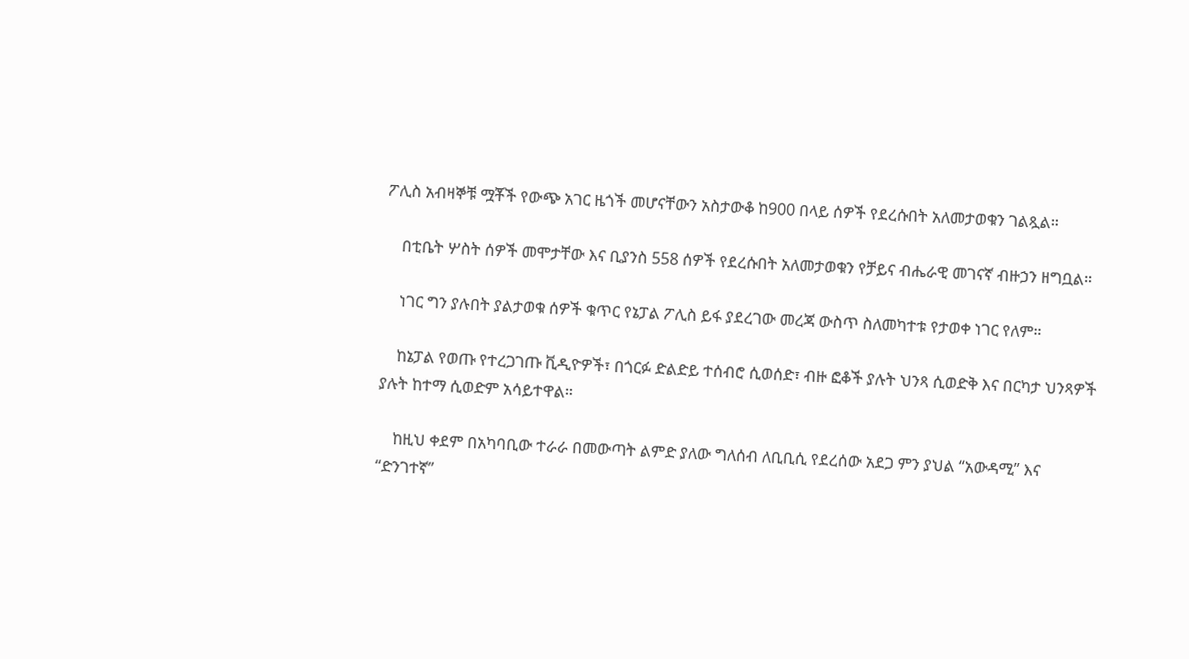ፖሊስ አብዛኞቹ ሟቾች የውጭ አገር ዜጎች መሆናቸውን አስታውቆ ከ900 በላይ ሰዎች የደረሱበት አለመታወቁን ገልጿል።

    በቲቤት ሦስት ሰዎች መሞታቸው እና ቢያንስ 558 ሰዎች የደረሱበት አለመታወቁን የቻይና ብሔራዊ መገናኛ ብዙኃን ዘግቧል።

    ነገር ግን ያሉበት ያልታወቁ ሰዎች ቁጥር የኔፓል ፖሊስ ይፋ ያደረገው መረጃ ውስጥ ስለመካተቱ የታወቀ ነገር የለም።

    ከኔፓል የወጡ የተረጋገጡ ቪዲዮዎች፣ በጎርፉ ድልድይ ተሰብሮ ሲወሰድ፣ ብዙ ፎቆች ያሉት ህንጻ ሲወድቅ እና በርካታ ህንጻዎች ያሉት ከተማ ሲወድም አሳይተዋል።

    ከዚህ ቀደም በአካባቢው ተራራ በመውጣት ልምድ ያለው ግለሰብ ለቢቢሲ የደረሰው አደጋ ምን ያህል “አውዳሚ” እና “ድንገተኛ”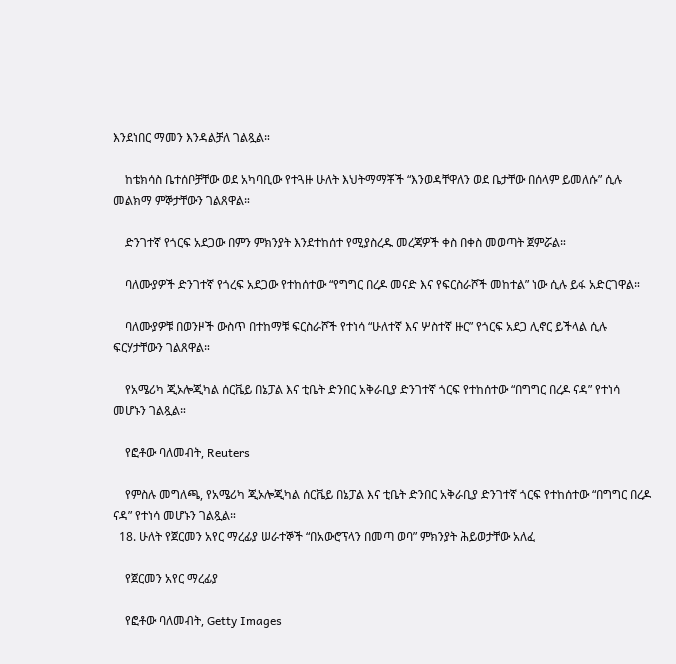እንደነበር ማመን እንዳልቻለ ገልጿል።

    ከቴክሳስ ቤተሰቦቻቸው ወደ አካባቢው የተጓዙ ሁለት እህትማማቾች “እንወዳቸዋለን ወደ ቤታቸው በሰላም ይመለሱ” ሲሉ መልክማ ምኞታቸውን ገልጸዋል።

    ድንገተኛ የጎርፍ አደጋው በምን ምክንያት እንደተከሰተ የሚያስረዱ መረጃዎች ቀስ በቀስ መወጣት ጀምሯል።

    ባለሙያዎች ድንገተኛ የጎረፍ አደጋው የተከሰተው “የግግር በረዶ መናድ እና የፍርስራሾች መከተል” ነው ሲሉ ይፋ አድርገዋል።

    ባለሙያዎቹ በወንዞች ውስጥ በተከማቹ ፍርስራሾች የተነሳ “ሁለተኛ እና ሦስተኛ ዙር” የጎርፍ አደጋ ሊኖር ይችላል ሲሉ ፍርሃታቸውን ገልጸዋል።

    የአሜሪካ ጂኦሎጂካል ሰርቬይ በኔፓል እና ቲቤት ድንበር አቅራቢያ ድንገተኛ ጎርፍ የተከሰተው “በግግር በረዶ ናዳ” የተነሳ መሆኑን ገልጿል።

    የፎቶው ባለመብት, Reuters

    የምስሉ መግለጫ, የአሜሪካ ጂኦሎጂካል ሰርቬይ በኔፓል እና ቲቤት ድንበር አቅራቢያ ድንገተኛ ጎርፍ የተከሰተው “በግግር በረዶ ናዳ” የተነሳ መሆኑን ገልጿል።
  18. ሁለት የጀርመን አየር ማረፊያ ሠራተኞች “በአውሮፕላን በመጣ ወባ” ምክንያት ሕይወታቸው አለፈ

    የጀርመን አየር ማረፊያ

    የፎቶው ባለመብት, Getty Images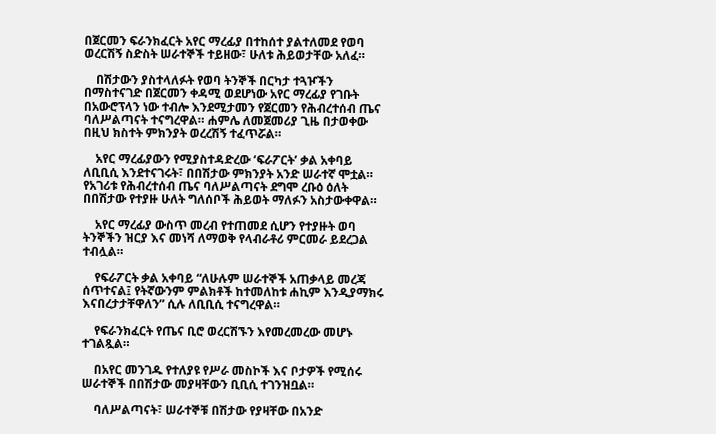በጀርመን ፍራንክፈርት አየር ማረፊያ በተከሰተ ያልተለመደ የወባ ወረርሽኝ ስድስት ሠራተኞች ተይዘው፣ ሁለቱ ሕይወታቸው አለፈ።

    በሽታውን ያስተላለፉት የወባ ትንኞች በርካታ ተጓዦችን በማስተናገድ በጀርመን ቀዳሚ ወደሆነው አየር ማረፊያ የገቡት በአውሮፕላን ነው ተብሎ እንደሚታመን የጀርመን የሕብረተሰብ ጤና ባለሥልጣናት ተናግረዋል። ሐምሌ ለመጀመሪያ ጊዜ በታወቀው በዚህ ክስተት ምክንያት ወረረሽኝ ተፈጥሯል።

    አየር ማረፊያውን የሚያስተዳድረው ‘ፍራፖርት’ ቃል አቀባይ ለቢቢሲ እንደተናገሩት፣ በበሽታው ምክንያት አንድ ሠራተኛ ሞቷል። የአገሪቱ የሕብረተሰብ ጤና ባለሥልጣናት ደግሞ ረቡዕ ዕለት በበሽታው የተያዙ ሁለት ግለሰቦች ሕይወት ማለፉን አስታውቀዋል።

    አየር ማረፊያ ውስጥ መረብ የተጠመደ ሲሆን የተያዙት ወባ ትንኞችን ዝርያ እና መነሻ ለማወቅ የላብራቶሪ ምርመራ ይደረጋል ተብሏል።

    የፍራፖርት ቃል አቀባይ “ለሁሉም ሠራተኞች አጠቃላይ መረጃ ሰጥተናል፤ የትኛውንም ምልክቶች ከተመለከቱ ሐኪም እንዲያማክሩ እናበረታታቸዋለን” ሲሉ ለቢቢሲ ተናግረዋል።

    የፍራንክፈርት የጤና ቢሮ ወረርሽኙን እየመረመረው መሆኑ ተገልጿል።

    በአየር መንገዱ የተለያዩ የሥራ መስኮች እና ቦታዎች የሚሰሩ ሠራተኞች በበሽታው መያዛቸውን ቢቢሲ ተገንዝቧል።

    ባለሥልጣናት፣ ሠራተኞቹ በሽታው የያዛቸው በአንድ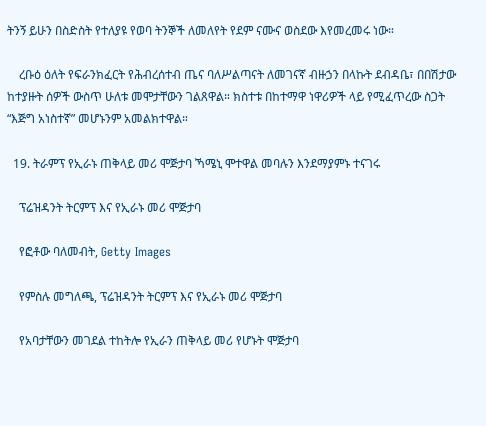ትንኝ ይሁን በስድስት የተለያዩ የወባ ትንኞች ለመለየት የደም ናሙና ወስደው እየመረመሩ ነው።

    ረቡዕ ዕለት የፍራንክፈርት የሕብረሰተብ ጤና ባለሥልጣናት ለመገናኛ ብዙኃን በላኩት ደብዳቤ፣ በበሽታው ከተያዙት ሰዎች ውስጥ ሁለቱ መሞታቸውን ገልጸዋል። ክስተቱ በከተማዋ ነዋሪዎች ላይ የሚፈጥረው ስጋት “እጅግ አነስተኛ” መሆኑንም አመልክተዋል።

  19. ትራምፕ የኢራኑ ጠቅላይ መሪ ሞጅታባ ኻሜኒ ሞተዋል መባሉን እንደማያምኑ ተናገሩ

    ፕሬዝዳንት ትርምፕ እና የኢራኑ መሪ ሞጅታባ

    የፎቶው ባለመብት, Getty Images

    የምስሉ መግለጫ, ፕሬዝዳንት ትርምፕ እና የኢራኑ መሪ ሞጅታባ

    የአባታቸውን መገደል ተከትሎ የኢራን ጠቅላይ መሪ የሆኑት ሞጅታባ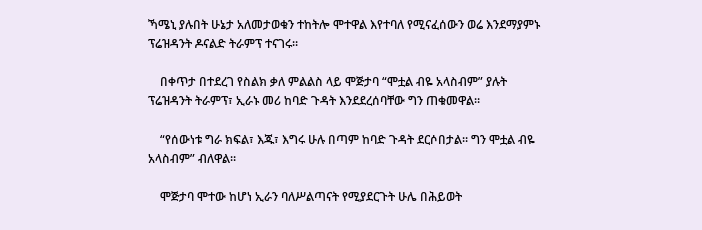ኻሜኒ ያሉበት ሁኔታ አለመታወቁን ተከትሎ ሞተዋል እየተባለ የሚናፈሰውን ወሬ እንደማያምኑ ፕሬዝዳንት ዶናልድ ትራምፕ ተናገሩ።

    በቀጥታ በተደረገ የስልክ ቃለ ምልልስ ላይ ሞጅታባ “ሞቷል ብዬ አላስብም” ያሉት ፕሬዝዳንት ትራምፕ፣ ኢራኑ መሪ ከባድ ጉዳት እንደደረሰባቸው ግን ጠቁመዋል።

    “የሰውነቱ ግራ ክፍል፣ እጁ፣ እግሩ ሁሉ በጣም ከባድ ጉዳት ደርሶበታል። ግን ሞቷል ብዬ አላስብም” ብለዋል።

    ሞጅታባ ሞተው ከሆነ ኢራን ባለሥልጣናት የሚያደርጉት ሁሌ በሕይወት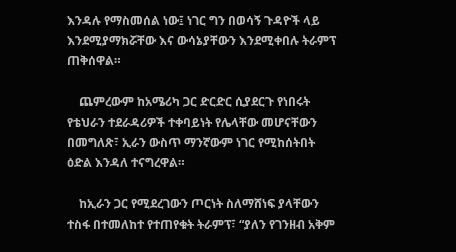እንዳሉ የማስመሰል ነው፤ ነገር ግን በወሳኝ ጉዳዮች ላይ እንደሚያማክሯቸው እና ውሳኔያቸውን እንደሚቀበሉ ትራምፕ ጠቅሰዋል።

    ጨምረውም ከአሜሪካ ጋር ድርድር ሲያደርጉ የነበሩት የቴህራን ተደራዳሪዎች ተቀባይነት የሌላቸው መሆናቸውን በመግለጽ፣ ኢራን ውስጥ ማንኛውም ነገር የሚከሰትበት ዕድል እንዳለ ተናግረዋል።

    ከኢራን ጋር የሚደረገውን ጦርነት ስለማሸነፍ ያላቸውን ተስፋ በተመለከተ የተጠየቁት ትራምፕ፣ “ያለን የገንዘብ አቅም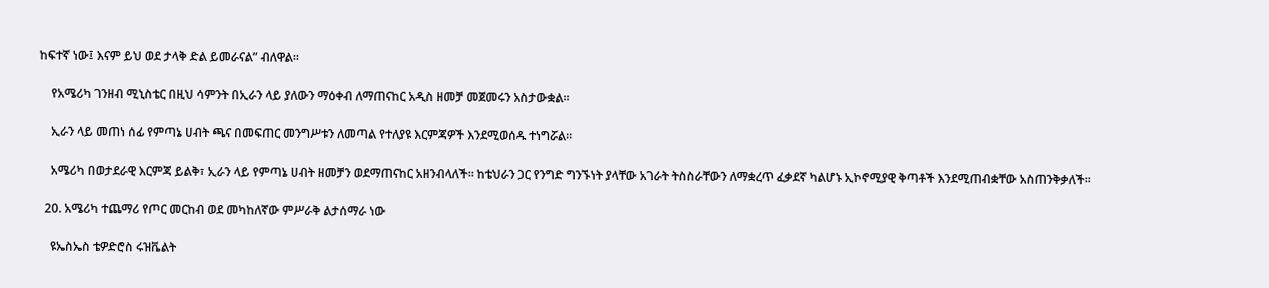ከፍተኛ ነው፤ እናም ይህ ወደ ታላቅ ድል ይመራናል” ብለዋል።

    የአሜሪካ ገንዘብ ሚኒስቴር በዚህ ሳምንት በኢራን ላይ ያለውን ማዕቀብ ለማጠናከር አዲስ ዘመቻ መጀመሩን አስታውቋል።

    ኢራን ላይ መጠነ ሰፊ የምጣኔ ሀብት ጫና በመፍጠር መንግሥቱን ለመጣል የተለያዩ እርምጃዎች እንደሚወሰዱ ተነግሯል።

    አሜሪካ በወታደራዊ እርምጃ ይልቅ፣ ኢራን ላይ የምጣኔ ሀብት ዘመቻን ወደማጠናከር አዘንብላለች። ከቴህራን ጋር የንግድ ግንኙነት ያላቸው አገራት ትስስራቸውን ለማቋረጥ ፈቃደኛ ካልሆኑ ኢኮኖሚያዊ ቅጣቶች እንደሚጠብቋቸው አስጠንቅቃለች።

  20. አሜሪካ ተጨማሪ የጦር መርከብ ወደ መካከለኛው ምሥራቅ ልታሰማራ ነው

    ዩኤስኤስ ቴዎድሮስ ሩዝቬልት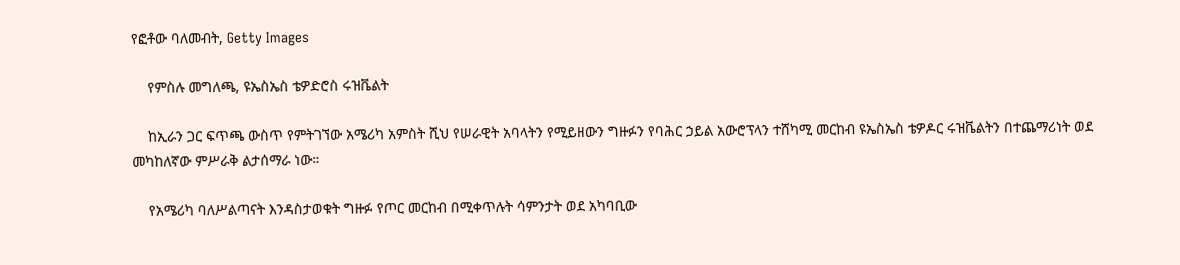የፎቶው ባለመብት, Getty Images

    የምስሉ መግለጫ, ዩኤስኤስ ቴዎድሮስ ሩዝቬልት

    ከኢራን ጋር ፍጥጫ ውስጥ የምትገኘው አሜሪካ አምስት ሺህ የሠራዊት አባላትን የሚይዘውን ግዙፉን የባሕር ኃይል አውሮፕላን ተሸካሚ መርከብ ዩኤስኤስ ቴዎዶር ሩዝቬልትን በተጨማሪነት ወደ መካከለኛው ምሥራቅ ልታሰማራ ነው።

    የአሜሪካ ባለሥልጣናት እንዳስታወቁት ግዙፉ የጦር መርከብ በሚቀጥሉት ሳምንታት ወደ አካባቢው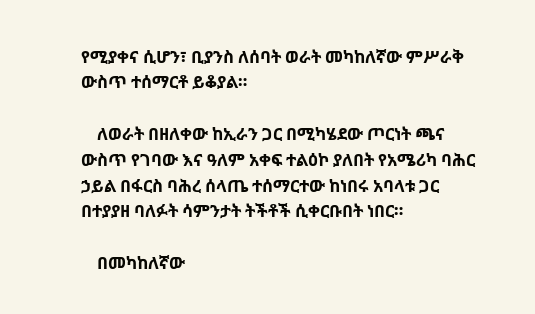የሚያቀና ሲሆን፣ ቢያንስ ለሰባት ወራት መካከለኛው ምሥራቅ ውስጥ ተሰማርቶ ይቆያል።

    ለወራት በዘለቀው ከኢራን ጋር በሚካሄደው ጦርነት ጫና ውስጥ የገባው እና ዓለም አቀፍ ተልዕኮ ያለበት የአሜሪካ ባሕር ኃይል በፋርስ ባሕረ ሰላጤ ተሰማርተው ከነበሩ አባላቱ ጋር በተያያዘ ባለፉት ሳምንታት ትችቶች ሲቀርቡበት ነበር።

    በመካከለኛው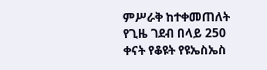ምሥራቅ ከተቀመጠለት የጊዜ ገደብ በላይ 250 ቀናት የቆዩት የዩኤስኤስ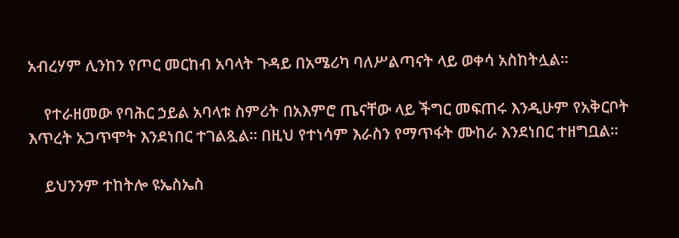አብረሃም ሊንከን የጦር መርከብ አባላት ጉዳይ በአሜሪካ ባለሥልጣናት ላይ ወቀሳ አስከትሏል።

    የተራዘመው የባሕር ኃይል አባላቱ ስምሪት በአእምሮ ጤናቸው ላይ ችግር መፍጠሩ እንዲሁም የአቅርቦት እጥረት አጋጥሞት እንደነበር ተገልጿል። በዚህ የተነሳም እራስን የማጥፋት ሙከራ እንደነበር ተዘግቧል።

    ይህንንም ተከትሎ ዩኤስኤስ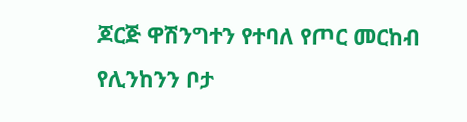ጆርጅ ዋሽንግተን የተባለ የጦር መርከብ የሊንከንን ቦታ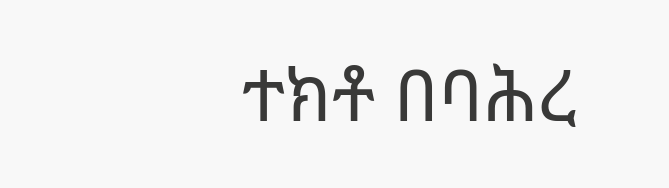ተክቶ በባሕረ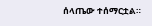ሰላጤው ተሰማርቷል።